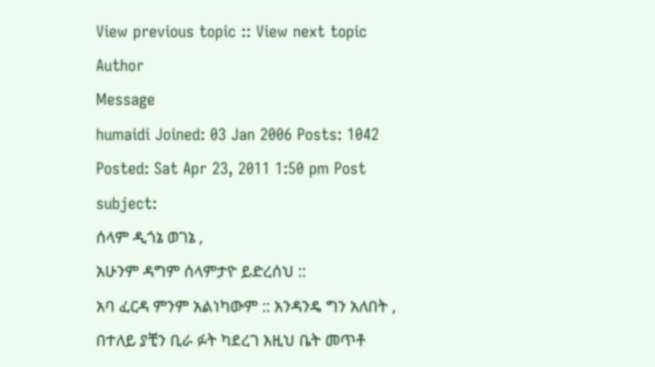View previous topic :: View next topic
Author
Message
humaidi Joined: 03 Jan 2006 Posts: 1042
Posted: Sat Apr 23, 2011 1:50 pm Post subject:
ሰላም ዲጎኔ ወገኔ ,
አሁንም ዳግም ሰላምታዮ ይድረሰህ ::
አባ ፈርዳ ምንም አልነካውም :: አንዳንዴ ግን አለበት , በተለይ ያቺን ቢራ ፉት ካደረገ እዚህ ቤት መጥቶ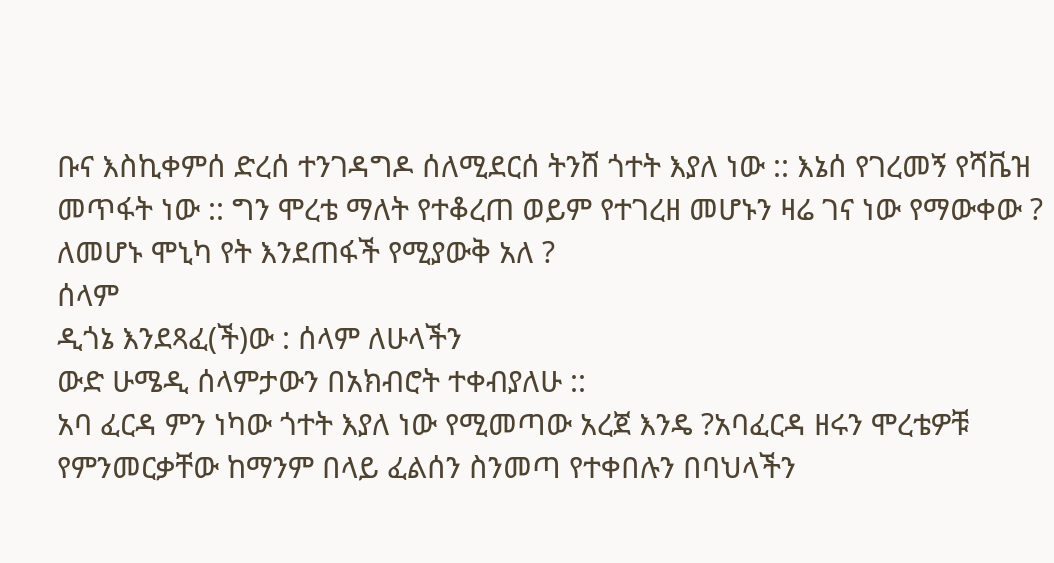ቡና እስኪቀምሰ ድረሰ ተንገዳግዶ ሰለሚደርሰ ትንሸ ጎተት እያለ ነው :: እኔሰ የገረመኝ የሻቬዝ መጥፋት ነው :: ግን ሞረቴ ማለት የተቆረጠ ወይም የተገረዘ መሆኑን ዛሬ ገና ነው የማውቀው ? ለመሆኑ ሞኒካ የት እንደጠፋች የሚያውቅ አለ ?
ሰላም
ዲጎኔ እንደጻፈ(ች)ው : ሰላም ለሁላችን
ውድ ሁሜዲ ሰላምታውን በአክብሮት ተቀብያለሁ ::
አባ ፈርዳ ምን ነካው ጎተት እያለ ነው የሚመጣው አረጀ እንዴ ?አባፈርዳ ዘሩን ሞረቴዎቹ የምንመርቃቸው ከማንም በላይ ፈልሰን ስንመጣ የተቀበሉን በባህላችን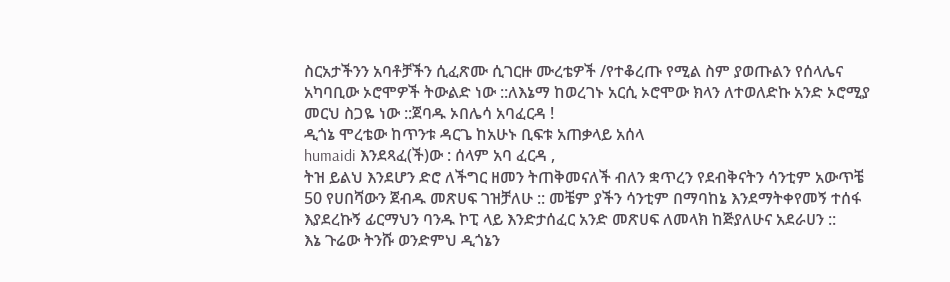ስርአታችንን አባቶቻችን ሲፈጽሙ ሲገርዙ ሙረቴዎች /የተቆረጡ የሚል ስም ያወጡልን የሰላሌና አካባቢው ኦሮሞዎች ትውልድ ነው ::ለእኔማ ከወረገኑ አርሲ ኦሮሞው ክላን ለተወለድኩ አንድ ኦሮሚያ መርህ ስጋዬ ነው ::ጀባዱ ኦበሌሳ አባፈርዳ !
ዲጎኔ ሞረቴው ከጥንቱ ዳርጌ ከአሁኑ ቢፍቱ አጠቃላይ አሰላ
humaidi እንደጻፈ(ች)ው : ሰላም አባ ፈርዳ ,
ትዝ ይልህ እንደሆን ድሮ ለችግር ዘመን ትጠቅመናለች ብለን ቋጥረን የደብቅናትን ሳንቲም አውጥቼ 50 የሀበሻውን ጀብዱ መጽሀፍ ገዝቻለሁ :: መቼም ያችን ሳንቲም በማባከኔ እንደማትቀየመኝ ተሰፋ እያደረኩኝ ፊርማህን ባንዱ ኮፒ ላይ እንድታሰፈር አንድ መጽሀፍ ለመላክ ከጅያለሁና አደራሀን ::
እኔ ጉሬው ትንሹ ወንድምህ ዲጎኔን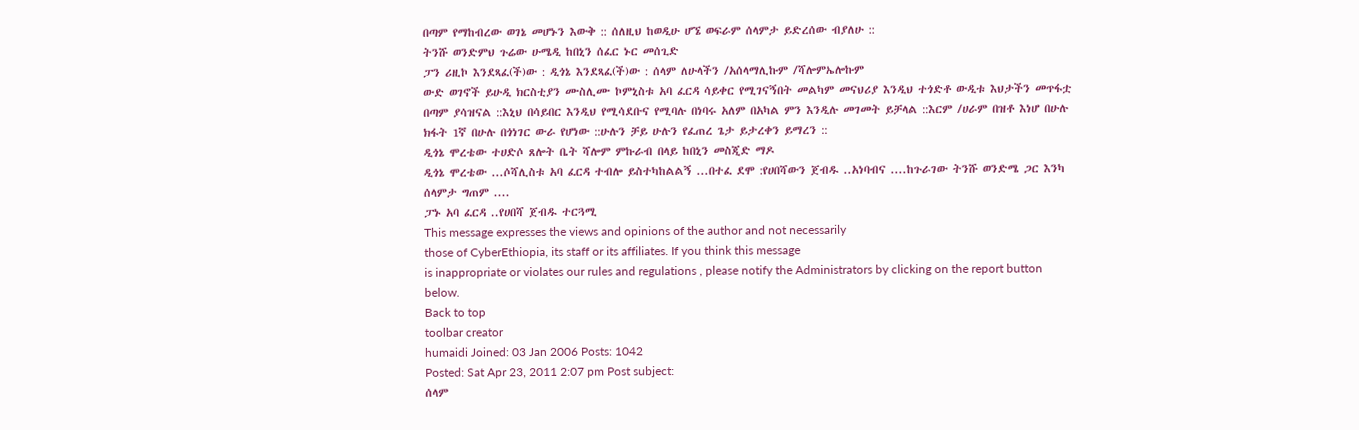በጣም የማከብረው ወገኔ መሆኑን እውቅ :: ሰለዚህ ከወዲሁ ሆኜ ወፍራም ሰላምታ ይድረሰው ብያለሁ ::
ትንሹ ወንድምህ ጉሬው ሁሜዲ ከበኒን ሰፈር ኑር መሰጊድ
ፓን ሪዚኮ እንደጻፈ(ች)ው : ዲጎኔ እንደጻፈ(ች)ው : ሰላም ለሁላችን /አሰላማሊኩም /ሻሎምኤሎኩም
ውድ ወገኖች ይሁዲ ክርስቲያን ሙስሊሙ ኮምኒስቱ አባ ፈርዳ ሳይቀር የሚገናኝበት መልካም መናህሪያ እንዲህ ተጎድቶ ውዲቱ እህታችን መጥፋቷ በጣም ያሳዝናል ::እኒህ በሳይበር እንዲህ የሚሳደቡና የሚባሉ በነባሩ አለም በአካል ምን እንዲሉ መገመት ይቻላል ::እርም /ሀራም በዝቶ እነሆ በሁሉ ክፋት 1ኛ በሁሉ በጎነገር ውራ የሆነው ::ሁሉን ቻይ ሁሉን የፈጠረ ጌታ ይታረቀን ይማረን ::
ዲጎኔ ሞረቴው ተሀድሶ ጸሎት ቤት ሻሎም ምኩራብ በላይ ከበኒን መስጂድ ማዶ
ዲጎኔ ሞረቴው ...ሶሻሊስቱ አባ ፈርዳ ተብሎ ይስተካከልልኝ ...በተፈ ደሞ :የሀበሻውን ጀብዱ ..አነባብና ....ከጉራገው ትንሹ ወንድሜ ጋር እንካ ሰላምታ ግጠም ....
ፓኑ አባ ፈርዳ ..የሀበሻ ጀብዱ ተርጓሚ
This message expresses the views and opinions of the author and not necessarily
those of CyberEthiopia, its staff or its affiliates. If you think this message
is inappropriate or violates our rules and regulations , please notify the Administrators by clicking on the report button below.
Back to top
toolbar creator
humaidi Joined: 03 Jan 2006 Posts: 1042
Posted: Sat Apr 23, 2011 2:07 pm Post subject:
ሰላም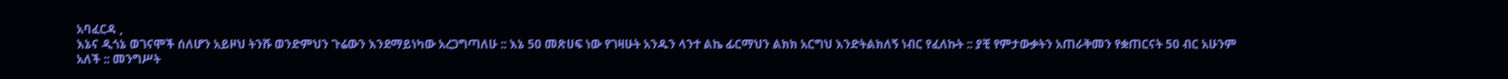አባፈርዳ ,
እኔና ዲጎኔ ወገናሞች ሰለሆን አይዞህ ትንሹ ወንድምህን ጉሬውን እንደማይነካው አረጋግጣለሁ :: እኔ 50 መጽሀፍ ነው የገዛሁት አንዱን ላንተ ልኬ ፊርማህን ልክክ አርግህ እንድትልክለኝ ነብር የፈለኩት :: ያቺ የምታውቃትን አጠራቅመን የቋጠርናት 50 ብር አሁንም አለች :: መንግሥት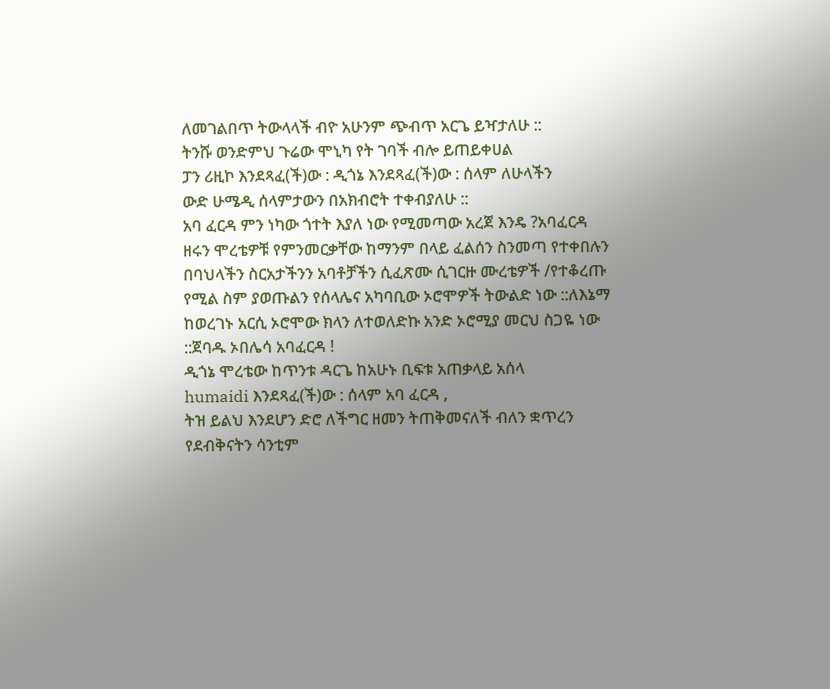ለመገልበጥ ትውላላች ብዮ አሁንም ጭብጥ አርጌ ይዣታለሁ ::
ትንሹ ወንድምህ ጉሬው ሞኒካ የት ገባች ብሎ ይጠይቀሀል
ፓን ሪዚኮ እንደጻፈ(ች)ው : ዲጎኔ እንደጻፈ(ች)ው : ሰላም ለሁላችን
ውድ ሁሜዲ ሰላምታውን በአክብሮት ተቀብያለሁ ::
አባ ፈርዳ ምን ነካው ጎተት እያለ ነው የሚመጣው አረጀ እንዴ ?አባፈርዳ ዘሩን ሞረቴዎቹ የምንመርቃቸው ከማንም በላይ ፈልሰን ስንመጣ የተቀበሉን በባህላችን ስርአታችንን አባቶቻችን ሲፈጽሙ ሲገርዙ ሙረቴዎች /የተቆረጡ የሚል ስም ያወጡልን የሰላሌና አካባቢው ኦሮሞዎች ትውልድ ነው ::ለእኔማ ከወረገኑ አርሲ ኦሮሞው ክላን ለተወለድኩ አንድ ኦሮሚያ መርህ ስጋዬ ነው ::ጀባዱ ኦበሌሳ አባፈርዳ !
ዲጎኔ ሞረቴው ከጥንቱ ዳርጌ ከአሁኑ ቢፍቱ አጠቃላይ አሰላ
humaidi እንደጻፈ(ች)ው : ሰላም አባ ፈርዳ ,
ትዝ ይልህ እንደሆን ድሮ ለችግር ዘመን ትጠቅመናለች ብለን ቋጥረን የደብቅናትን ሳንቲም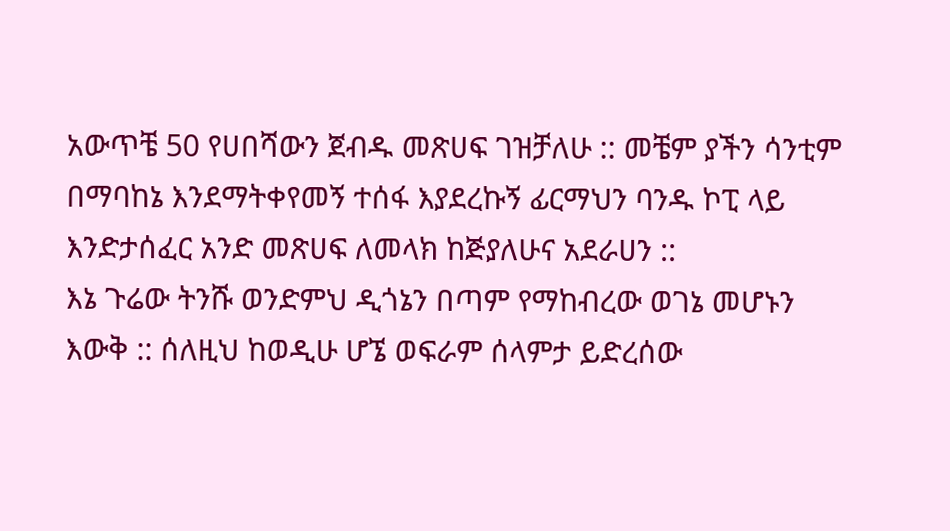አውጥቼ 50 የሀበሻውን ጀብዱ መጽሀፍ ገዝቻለሁ :: መቼም ያችን ሳንቲም በማባከኔ እንደማትቀየመኝ ተሰፋ እያደረኩኝ ፊርማህን ባንዱ ኮፒ ላይ እንድታሰፈር አንድ መጽሀፍ ለመላክ ከጅያለሁና አደራሀን ::
እኔ ጉሬው ትንሹ ወንድምህ ዲጎኔን በጣም የማከብረው ወገኔ መሆኑን እውቅ :: ሰለዚህ ከወዲሁ ሆኜ ወፍራም ሰላምታ ይድረሰው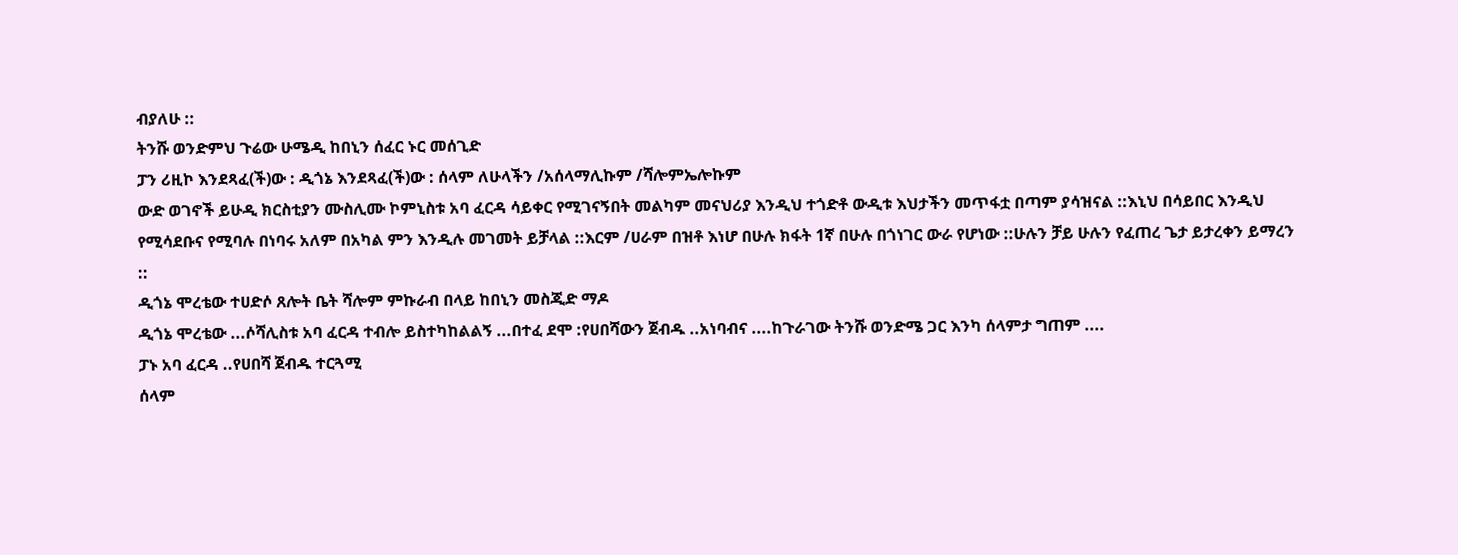ብያለሁ ::
ትንሹ ወንድምህ ጉሬው ሁሜዲ ከበኒን ሰፈር ኑር መሰጊድ
ፓን ሪዚኮ እንደጻፈ(ች)ው : ዲጎኔ እንደጻፈ(ች)ው : ሰላም ለሁላችን /አሰላማሊኩም /ሻሎምኤሎኩም
ውድ ወገኖች ይሁዲ ክርስቲያን ሙስሊሙ ኮምኒስቱ አባ ፈርዳ ሳይቀር የሚገናኝበት መልካም መናህሪያ እንዲህ ተጎድቶ ውዲቱ እህታችን መጥፋቷ በጣም ያሳዝናል ::እኒህ በሳይበር እንዲህ የሚሳደቡና የሚባሉ በነባሩ አለም በአካል ምን እንዲሉ መገመት ይቻላል ::እርም /ሀራም በዝቶ እነሆ በሁሉ ክፋት 1ኛ በሁሉ በጎነገር ውራ የሆነው ::ሁሉን ቻይ ሁሉን የፈጠረ ጌታ ይታረቀን ይማረን ::
ዲጎኔ ሞረቴው ተሀድሶ ጸሎት ቤት ሻሎም ምኩራብ በላይ ከበኒን መስጂድ ማዶ
ዲጎኔ ሞረቴው ...ሶሻሊስቱ አባ ፈርዳ ተብሎ ይስተካከልልኝ ...በተፈ ደሞ :የሀበሻውን ጀብዱ ..አነባብና ....ከጉራገው ትንሹ ወንድሜ ጋር እንካ ሰላምታ ግጠም ....
ፓኑ አባ ፈርዳ ..የሀበሻ ጀብዱ ተርጓሚ
ሰላም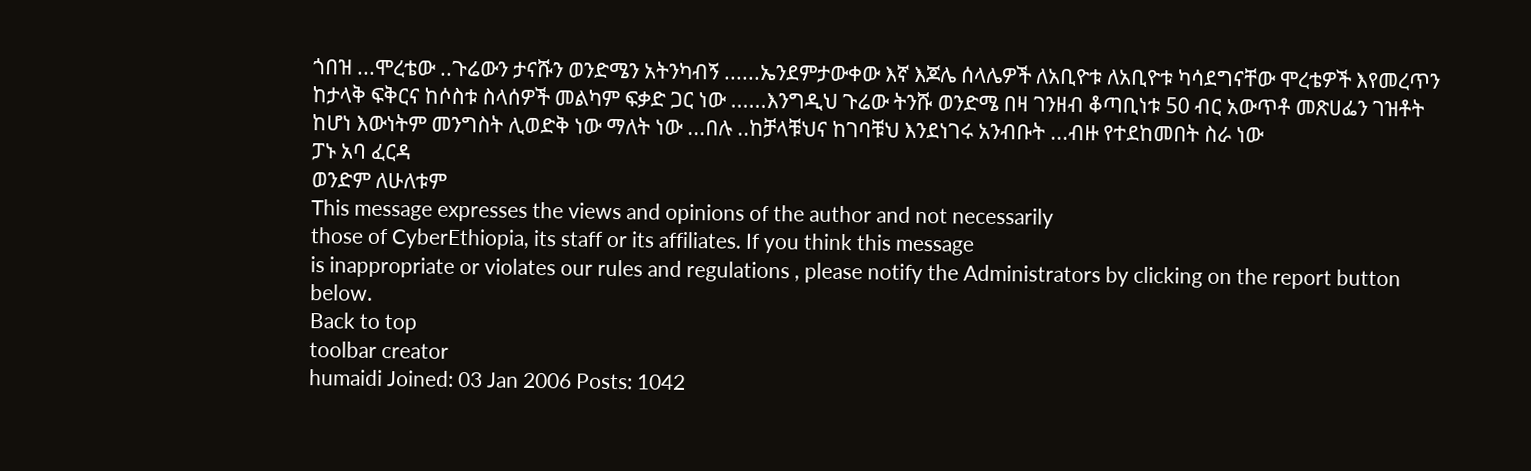ጎበዝ ...ሞረቴው ..ጉሬውን ታናሹን ወንድሜን አትንካብኝ ......ኤንደምታውቀው እኛ እጆሌ ሰላሌዎች ለአቢዮቱ ለአቢዮቱ ካሳደግናቸው ሞረቴዎች እየመረጥን ከታላቅ ፍቅርና ከሶስቱ ስላሰዎች መልካም ፍቃድ ጋር ነው ......እንግዲህ ጉሬው ትንሹ ወንድሜ በዛ ገንዘብ ቆጣቢነቱ 50 ብር አውጥቶ መጽሀፌን ገዝቶት ከሆነ እውነትም መንግስት ሊወድቅ ነው ማለት ነው ...በሉ ..ከቻላቹህና ከገባቹህ እንደነገሩ አንብቡት ...ብዙ የተደከመበት ስራ ነው
ፓኑ አባ ፈርዳ
ወንድም ለሁለቱም
This message expresses the views and opinions of the author and not necessarily
those of CyberEthiopia, its staff or its affiliates. If you think this message
is inappropriate or violates our rules and regulations , please notify the Administrators by clicking on the report button below.
Back to top
toolbar creator
humaidi Joined: 03 Jan 2006 Posts: 1042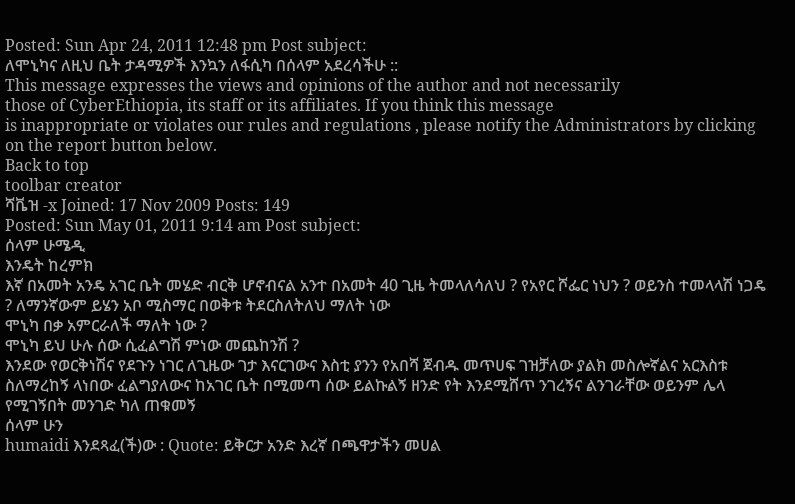Posted: Sun Apr 24, 2011 12:48 pm Post subject:
ለሞኒካና ለዚህ ቤት ታዳሚዎች እንኳን ለፋሲካ በሰላም አደረሳችሁ ::
This message expresses the views and opinions of the author and not necessarily
those of CyberEthiopia, its staff or its affiliates. If you think this message
is inappropriate or violates our rules and regulations , please notify the Administrators by clicking on the report button below.
Back to top
toolbar creator
ሻቬዝ -x Joined: 17 Nov 2009 Posts: 149
Posted: Sun May 01, 2011 9:14 am Post subject:
ሰላም ሁሜዲ
እንዴት ከረምክ
እኛ በአመት አንዴ አገር ቤት መሄድ ብርቅ ሆኖብናል አንተ በአመት 40 ጊዜ ትመላለሳለህ ? የአየር ሾፌር ነህን ? ወይንስ ተመላላሽ ነጋዴ ? ለማንኛውም ይሄን አቦ ሚስማር በወቅቱ ትደርስለትለህ ማለት ነው
ሞኒካ በቃ አምርራለች ማለት ነው ?
ሞኒካ ይህ ሁሉ ሰው ሲፈልግሽ ምነው መጨከንሽ ?
እንደው የወርቅነሽና የደጉን ነገር ለጊዜው ገታ እናርገውና እስቲ ያንን የአበሻ ጀብዱ መጥሀፍ ገዝቻለው ያልክ መስሎኛልና አርእስቱ ስለማረከኝ ላነበው ፈልግያለውና ከአገር ቤት በሚመጣ ሰው ይልኩልኝ ዘንድ የት እንደሚሸጥ ንገረኝና ልንገራቸው ወይንም ሌላ የሚገኝበት መንገድ ካለ ጠቁመኝ
ሰላም ሁን
humaidi እንደጻፈ(ች)ው : Quote: ይቅርታ አንድ እረኛ በጫዋታችን መሀል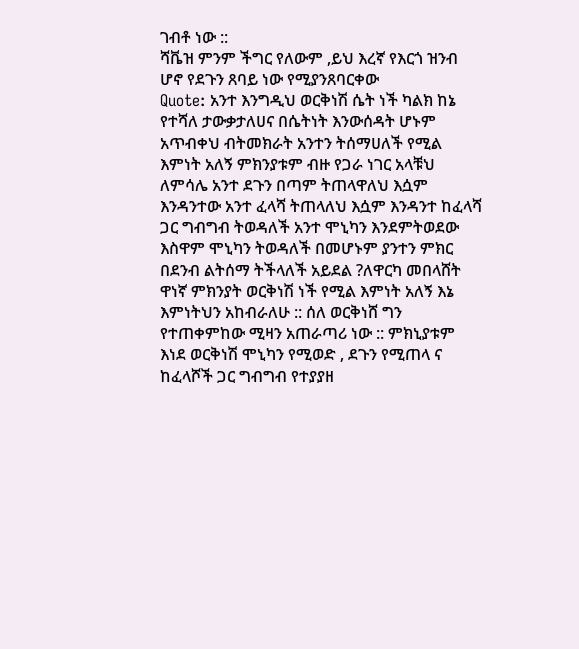ገብቶ ነው ::
ሻቬዝ ምንም ችግር የለውም ,ይህ እረኛ የእርጎ ዝንብ ሆኖ የደጉን ጸባይ ነው የሚያንጸባርቀው
Quote: አንተ እንግዲህ ወርቅነሽ ሴት ነች ካልክ ከኔ የተሻለ ታውቃታለሀና በሴትነት እንውሰዳት ሆኑም አጥብቀህ ብትመክራት አንተን ትሰማሀለች የሚል እምነት አለኝ ምክንያቱም ብዙ የጋራ ነገር አላቹህ ለምሳሌ አንተ ደጉን በጣም ትጠላዋለህ እሷም እንዳንተው አንተ ፈላሻ ትጠላለህ እሷም እንዳንተ ከፈላሻ ጋር ግብግብ ትወዳለች አንተ ሞኒካን እንደምትወደው እስዋም ሞኒካን ትወዳለች በመሆኑም ያንተን ምክር በደንብ ልትሰማ ትችላለች አይደል ?ለዋርካ መበላሸት ዋነኛ ምክንያት ወርቅነሽ ነች የሚል እምነት አለኝ እኔ
እምነትህን አከብራለሁ :: ሰለ ወርቅነሸ ግን የተጠቀምከው ሚዛን አጠራጣሪ ነው :: ምክኒያቱም እነደ ወርቅነሽ ሞኒካን የሚወድ , ደጉን የሚጠላ ና ከፈላሾች ጋር ግብግብ የተያያዘ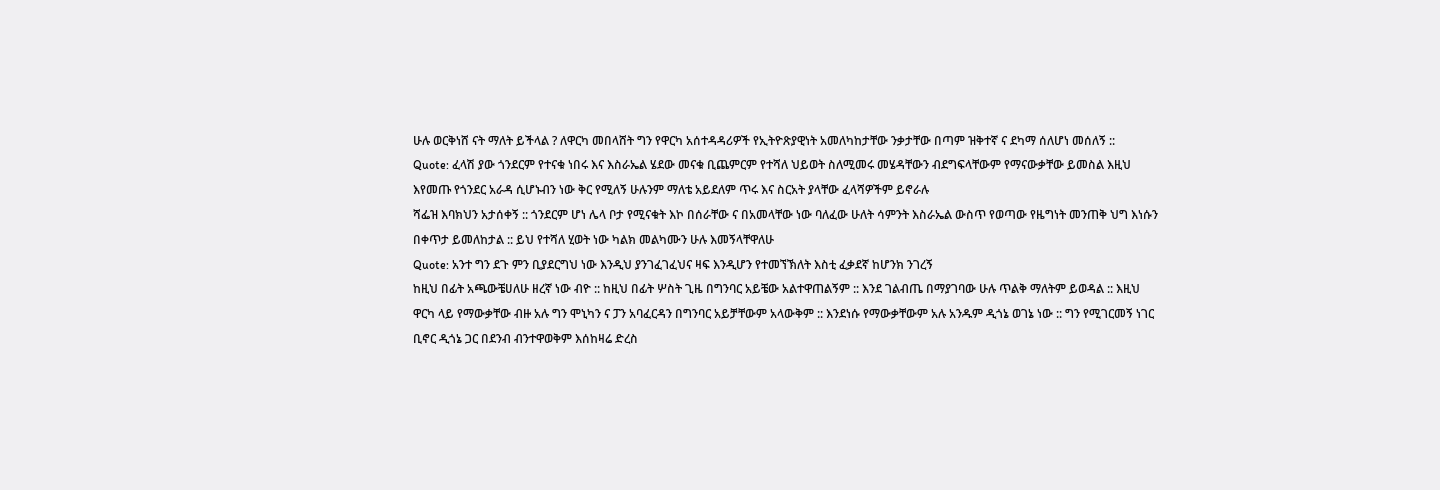ሁሉ ወርቅነሸ ናት ማለት ይችላል ? ለዋርካ መበላሸት ግን የዋርካ አሰተዳዳሪዎች የኢትዮጽያዊነት አመለካከታቸው ንቃታቸው በጣም ዝቅተኛ ና ደካማ ሰለሆነ መሰለኝ ::
Quote: ፈላሽ ያው ጎንደርም የተናቁ ነበሩ እና እስራኤል ሄደው መናቁ ቢጨምርም የተሻለ ህይወት ስለሚመሩ መሄዳቸውን ብደግፍላቸውም የማናውቃቸው ይመስል እዚህ እየመጡ የጎንደር አራዳ ሲሆኑብን ነው ቅር የሚለኝ ሁሉንም ማለቴ አይደለም ጥሩ እና ስርአት ያላቸው ፈላሻዎችም ይኖራሉ
ሻፌዝ እባክህን አታሰቀኝ :: ጎንደርም ሆነ ሌላ ቦታ የሚናቁት እኮ በሰራቸው ና በአመላቸው ነው ባለፈው ሁለት ሳምንት እስራኤል ውስጥ የወጣው የዜግነት መንጠቅ ህግ እነሱን በቀጥታ ይመለከታል :: ይህ የተሻለ ሂወት ነው ካልክ መልካሙን ሁሉ እመኝላቸዋለሁ
Quote: አንተ ግን ደጉ ምን ቢያደርግህ ነው እንዲህ ያንገፈገፈህና ዛፍ እንዲሆን የተመኘኽለት እስቲ ፈቃደኛ ከሆንክ ንገረኝ
ከዚህ በፊት አጫውቼሀለሁ ዘረኛ ነው ብዮ :: ከዚህ በፊት ሦስት ጊዜ በግንባር አይቼው አልተዋጠልኝም :: እንደ ገልብጤ በማያገባው ሁሉ ጥልቅ ማለትም ይወዳል :: እዚህ ዋርካ ላይ የማውቃቸው ብዙ አሉ ግን ሞኒካን ና ፓን አባፈርዳን በግንባር አይቻቸውም አላውቅም :: እንደነሱ የማውቃቸውም አሉ አንዱም ዲጎኔ ወገኔ ነው :: ግን የሚገርመኝ ነገር ቢኖር ዲጎኔ ጋር በደንብ ብንተዋወቅም እሰከዛሬ ድረስ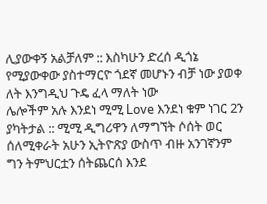ሊያውቀኝ አልቻለም :: እስካሁን ድረሰ ዲጎኔ የሚያውቀው ያስተማርዮ ጎደኛ መሆኑን ብቻ ነው ያወቀ ለት እንግዲህ ጉዴ ፈላ ማለት ነው
ሌሎችም አሉ እንደነ ሚሚ Love እንደነ ቁም ነገር 2ን ያካትታል :: ሚሚ ዲግሪዋን ለማግኘት ሶሰት ወር ሰለሚቀራት አሁን ኢትዮጽያ ውስጥ ብዙ አንገኛንም ግን ትምህርቷን ሰትጨርሰ እንደ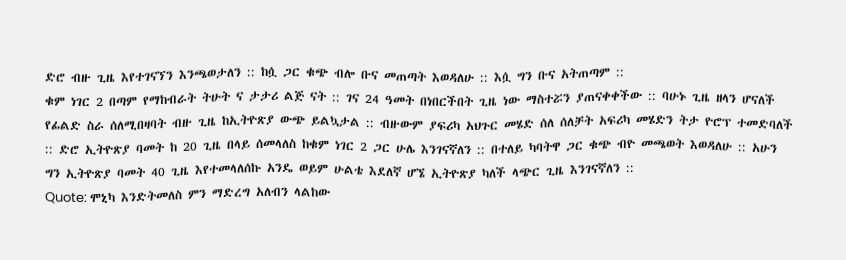ድሮ ብዙ ጊዜ እየተገናኘን እንጫወታለን :: ከሷ ጋር ቁጭ ብሎ ቡና መጠጣት እወዳለሁ :: እሷ ግን ቡና አትጠጣም ::
ቁም ነገር 2 በጣም የማከብራት ትሁት ና ታታሪ ልጅ ናት :: ገና 24 ዓመት በነበርችበት ጊዜ ነው ማስተሯን ያጠናቀቀችው :: ባሁኑ ጊዜ ዘላን ሆናለች የፊልድ ስራ ሰለሚበዛባት ብዙ ጊዜ ከኢትዮጽያ ውጭ ይልኳታል :: ብዙውም ያፍሪካ አህጉር መሄድ ሰለ ሰለቻት አፍሪካ መሄድን ትታ ዮሮፕ ተመድባለች :: ድሮ ኢትዮጽያ ባመት ከ 20 ጊዜ በላይ ሰመላለስ ከቁም ነገር 2 ጋር ሁሌ እንገናኛለን :: በተለይ ካባትዋ ጋር ቁጭ ብዮ መጫወት እወዳለሁ :: አሁን ግን ኢትዮጽያ ባመት 40 ጊዜ እየተመላለሰኩ አንዴ ወይም ሁልቴ እደለኛ ሆኜ ኢትዮጽያ ካለች ላጭር ጊዜ እንገናኛለን ::
Quote: ሞኒካ እንድትመለስ ምን ማድረግ አለብን ላልከው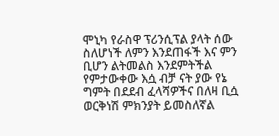ሞኒካ የራስዋ ፕሪንሲፕል ያላት ሰው ስለሆነች ለምን እንደጠፋች እና ምን ቢሆን ልትመልስ እንደምትችል የምታውቀው እሷ ብቻ ናት ያው የኔ ግምት በደደብ ፈላሻዎችና በለዛ ቢሷ ወርቅነሽ ምክንያት ይመስለኛል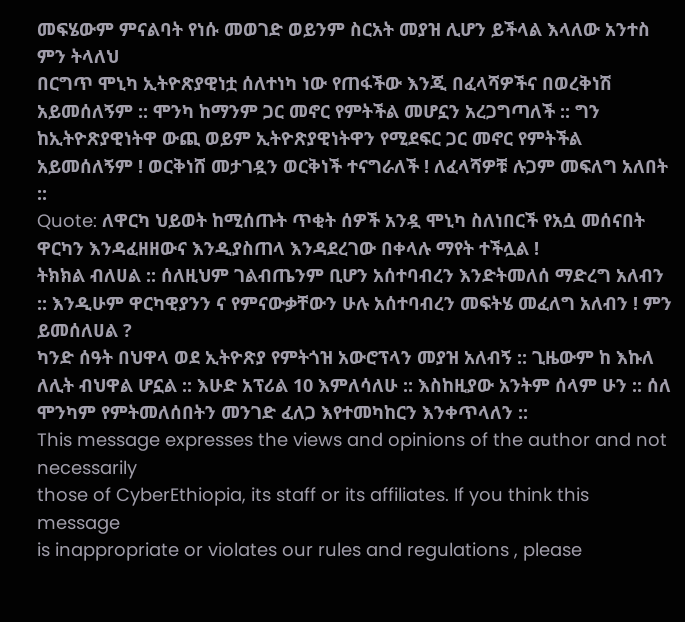መፍሄውም ምናልባት የነሱ መወገድ ወይንም ስርአት መያዝ ሊሆን ይችላል እላለው አንተስ ምን ትላለህ
በርግጥ ሞኒካ ኢትዮጽያዊነቷ ሰለተነካ ነው የጠፋችው እንጂ በፈላሻዎችና በወረቅነሽ አይመሰለኝም :: ሞንካ ከማንም ጋር መኖር የምትችል መሆኗን አረጋግጣለች :: ግን ከኢትዮጽያዊነትዋ ውጪ ወይም ኢትዮጽያዊነትዋን የሚደፍር ጋር መኖር የምትችል አይመሰለኝም ! ወርቅነሸ መታገዷን ወርቅነች ተናግራለች ! ለፈላሻዎቹ ሉጋም መፍለግ አለበት ::
Quote: ለዋርካ ህይወት ከሚሰጡት ጥቂት ሰዎች አንዷ ሞኒካ ስለነበርች የአሷ መሰናበት ዋርካን እንዳፈዘዘውና እንዲያስጠላ እንዳደረገው በቀላሉ ማየት ተችሏል !
ትክክል ብለሀል :: ሰለዚህም ገልብጤንም ቢሆን አሰተባብረን እንድትመለሰ ማድረግ አለብን :: እንዲሁም ዋርካዊያንን ና የምናውቃቸውን ሁሉ አሰተባብረን መፍትሄ መፈለግ አለብን ! ምን ይመሰለሀል ?
ካንድ ሰዓት በህዋላ ወደ ኢትዮጽያ የምትጎዝ አውሮፕላን መያዝ አለብኝ :: ጊዜውም ከ እኩለ ለሊት ብህዋል ሆኗል :: እሁድ አፕሪል 10 እምለሳለሁ :: እስከዚያው አንትም ሰላም ሁን :: ሰለ ሞንካም የምትመለሰበትን መንገድ ፈለጋ እየተመካከርን እንቀጥላለን ::
This message expresses the views and opinions of the author and not necessarily
those of CyberEthiopia, its staff or its affiliates. If you think this message
is inappropriate or violates our rules and regulations , please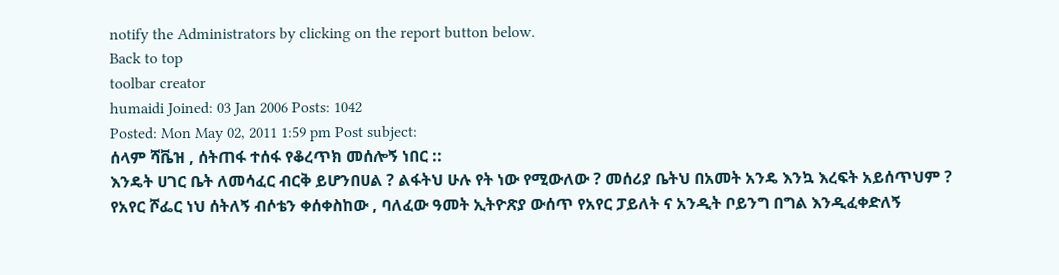notify the Administrators by clicking on the report button below.
Back to top
toolbar creator
humaidi Joined: 03 Jan 2006 Posts: 1042
Posted: Mon May 02, 2011 1:59 pm Post subject:
ሰላም ሻቬዝ , ሰትጠፋ ተሰፋ የቆረጥክ መሰሎኝ ነበር ::
እንዴት ሀገር ቤት ለመሳፈር ብርቅ ይሆንበሀል ? ልፋትህ ሁሉ የት ነው የሚውለው ? መሰሪያ ቤትህ በአመት አንዴ እንኳ እረፍት አይሰጥህም ?
የአየር ሾፌር ነህ ሰትለኝ ብሶቴን ቀሰቀስከው , ባለፈው ዓመት ኢትዮጽያ ውሰጥ የአየር ፓይለት ና አንዲት ቦይንግ በግል እንዲፈቀድለኝ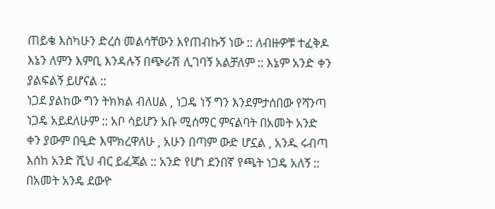ጠይቄ እስካሁን ድረሰ መልሳቸውን እየጠብኩኝ ነው :: ለብዙዎቹ ተፈቅዶ እኔን ለምን እምቢ እንዳሉኝ በጭራሽ ሊገባኝ አልቻለም :: እኔም አንድ ቀን ያልፍልኝ ይሆናል ::
ነጋደ ያልከው ግን ትክክል ብለሀል , ነጋዴ ነኝ ግን እንደምታሰበው የሻንጣ ነጋዴ አይደለሁም :: አቦ ሳይሆን አቡ ሚሰማር ምናልባት በአመት አንድ ቀን ያውም በዒድ እሞክረዋለሁ , አሁን በጣም ውድ ሆኗል , አንዱ ሩብጣ እሰከ አንድ ሺህ ብር ይፈጃል :: አንድ የሆነ ደንበኛ የጫት ነጋዴ አለኝ :: በአመት አንዴ ደውዮ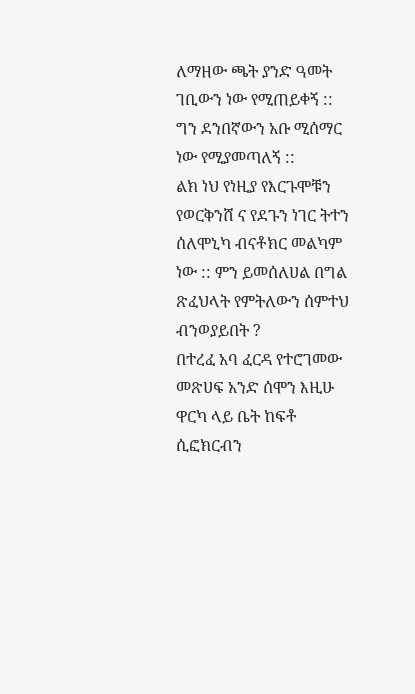ለማዘው ጫት ያንድ ዓመት ገቢውን ነው የሚጠይቀኝ :: ግን ደንበኛውን አቡ ሚሰማር ነው የሚያመጣለኝ ::
ልክ ነህ የነዚያ የእርጉሞቹን የወርቅንሸ ና የደጉን ነገር ትተን ሰለሞኒካ ብናቶክር መልካም ነው :: ምን ይመሰለሀል በግል ጽፈህላት የምትለውን ሰምተህ ብንወያይበት ?
በተረፈ አባ ፈርዳ የተሮገመው መጽሀፍ አንድ ሰሞን እዚሁ ዋርካ ላይ ቤት ከፍቶ ሲፎክርብን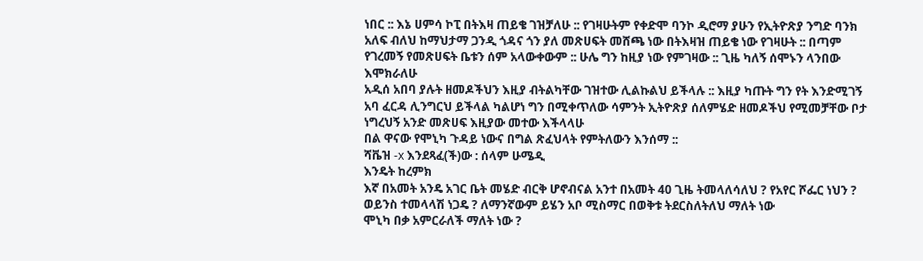ነበር :: እኔ ሀምሳ ኮፒ በትእዛ ጠይቄ ገዝቻለሁ :: የገዛሁትም የቀድሞ ባንኮ ዲሮማ ያሁን የኢትዮጽያ ንግድ ባንክ አለፍ ብለህ ከማህታማ ጋንዲ ጎዳና ጎን ያለ መጽሀፍት መሸጫ ነው በትእዛዝ ጠይቄ ነው የገዛሁት :: በጣም የገረመኝ የመጽሀፍት ቤቱን ሰም አላውቀውም :: ሁሌ ግን ከዚያ ነው የምገዛው :: ጊዜ ካለኝ ሰሞኑን ላንበው እሞክራለሁ
አዲሰ አበባ ያሉት ዘመዶችህን እዚያ ብትልካቸው ገዝተው ሊልኩልህ ይችላሉ :: እዚያ ካጡት ግን የት እንድሚገኝ አባ ፈርዳ ሊንግርህ ይችላል ካልሆነ ግን በሚቀጥለው ሳምንት ኢትዮጽያ ሰለምሄድ ዘመዶችህ የሚመቻቸው ቦታ ነግረህኝ አንድ መጽሀፍ እዚያው መተው እችላላሁ
በል ዋናው የሞኒካ ጉዳይ ነውና በግል ጽፈህላት የምትለውን እንሰማ ::
ሻቬዝ -x እንደጻፈ(ች)ው : ሰላም ሁሜዲ
እንዴት ከረምክ
እኛ በአመት አንዴ አገር ቤት መሄድ ብርቅ ሆኖብናል አንተ በአመት 40 ጊዜ ትመላለሳለህ ? የአየር ሾፌር ነህን ? ወይንስ ተመላላሽ ነጋዴ ? ለማንኛውም ይሄን አቦ ሚስማር በወቅቱ ትደርስለትለህ ማለት ነው
ሞኒካ በቃ አምርራለች ማለት ነው ?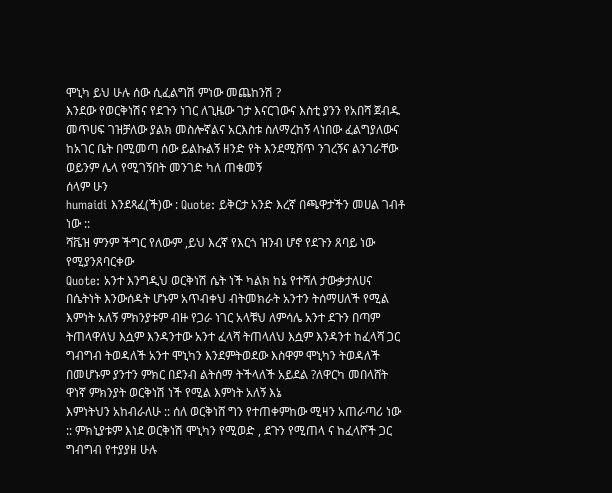ሞኒካ ይህ ሁሉ ሰው ሲፈልግሽ ምነው መጨከንሽ ?
እንደው የወርቅነሽና የደጉን ነገር ለጊዜው ገታ እናርገውና እስቲ ያንን የአበሻ ጀብዱ መጥሀፍ ገዝቻለው ያልክ መስሎኛልና አርእስቱ ስለማረከኝ ላነበው ፈልግያለውና ከአገር ቤት በሚመጣ ሰው ይልኩልኝ ዘንድ የት እንደሚሸጥ ንገረኝና ልንገራቸው ወይንም ሌላ የሚገኝበት መንገድ ካለ ጠቁመኝ
ሰላም ሁን
humaidi እንደጻፈ(ች)ው : Quote: ይቅርታ አንድ እረኛ በጫዋታችን መሀል ገብቶ ነው ::
ሻቬዝ ምንም ችግር የለውም ,ይህ እረኛ የእርጎ ዝንብ ሆኖ የደጉን ጸባይ ነው የሚያንጸባርቀው
Quote: አንተ እንግዲህ ወርቅነሽ ሴት ነች ካልክ ከኔ የተሻለ ታውቃታለሀና በሴትነት እንውሰዳት ሆኑም አጥብቀህ ብትመክራት አንተን ትሰማሀለች የሚል እምነት አለኝ ምክንያቱም ብዙ የጋራ ነገር አላቹህ ለምሳሌ አንተ ደጉን በጣም ትጠላዋለህ እሷም እንዳንተው አንተ ፈላሻ ትጠላለህ እሷም እንዳንተ ከፈላሻ ጋር ግብግብ ትወዳለች አንተ ሞኒካን እንደምትወደው እስዋም ሞኒካን ትወዳለች በመሆኑም ያንተን ምክር በደንብ ልትሰማ ትችላለች አይደል ?ለዋርካ መበላሸት ዋነኛ ምክንያት ወርቅነሽ ነች የሚል እምነት አለኝ እኔ
እምነትህን አከብራለሁ :: ሰለ ወርቅነሸ ግን የተጠቀምከው ሚዛን አጠራጣሪ ነው :: ምክኒያቱም እነደ ወርቅነሽ ሞኒካን የሚወድ , ደጉን የሚጠላ ና ከፈላሾች ጋር ግብግብ የተያያዘ ሁሉ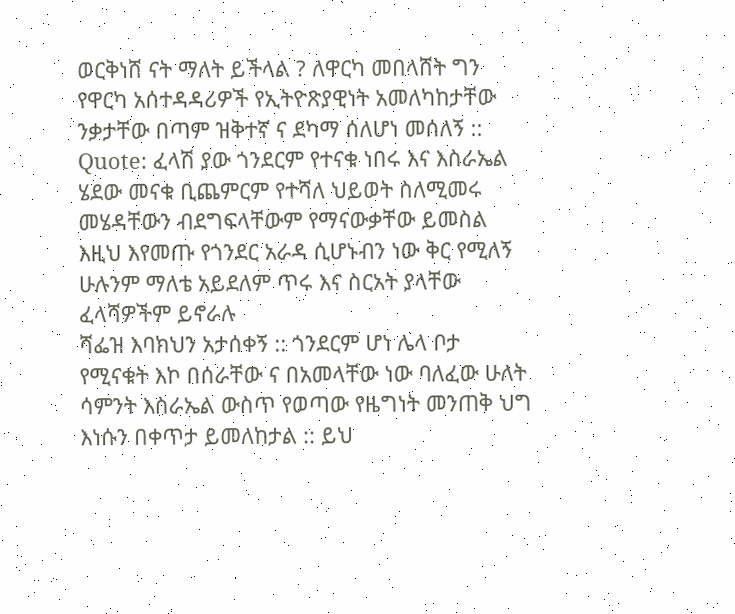ወርቅነሸ ናት ማለት ይችላል ? ለዋርካ መበላሸት ግን የዋርካ አሰተዳዳሪዎች የኢትዮጽያዊነት አመለካከታቸው ንቃታቸው በጣም ዝቅተኛ ና ደካማ ሰለሆነ መሰለኝ ::
Quote: ፈላሽ ያው ጎንደርም የተናቁ ነበሩ እና እስራኤል ሄደው መናቁ ቢጨምርም የተሻለ ህይወት ስለሚመሩ መሄዳቸውን ብደግፍላቸውም የማናውቃቸው ይመስል እዚህ እየመጡ የጎንደር አራዳ ሲሆኑብን ነው ቅር የሚለኝ ሁሉንም ማለቴ አይደለም ጥሩ እና ስርአት ያላቸው ፈላሻዎችም ይኖራሉ
ሻፌዝ እባክህን አታሰቀኝ :: ጎንደርም ሆነ ሌላ ቦታ የሚናቁት እኮ በሰራቸው ና በአመላቸው ነው ባለፈው ሁለት ሳምንት እስራኤል ውስጥ የወጣው የዜግነት መንጠቅ ህግ እነሱን በቀጥታ ይመለከታል :: ይህ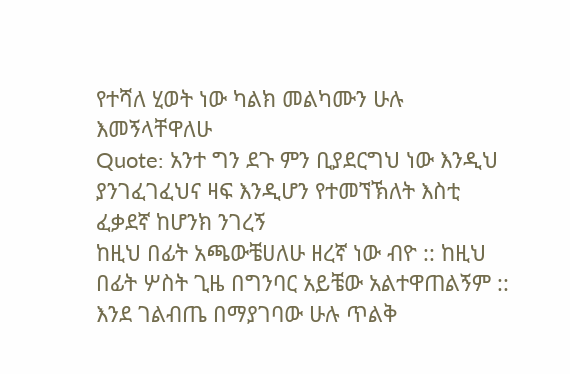የተሻለ ሂወት ነው ካልክ መልካሙን ሁሉ እመኝላቸዋለሁ
Quote: አንተ ግን ደጉ ምን ቢያደርግህ ነው እንዲህ ያንገፈገፈህና ዛፍ እንዲሆን የተመኘኽለት እስቲ ፈቃደኛ ከሆንክ ንገረኝ
ከዚህ በፊት አጫውቼሀለሁ ዘረኛ ነው ብዮ :: ከዚህ በፊት ሦስት ጊዜ በግንባር አይቼው አልተዋጠልኝም :: እንደ ገልብጤ በማያገባው ሁሉ ጥልቅ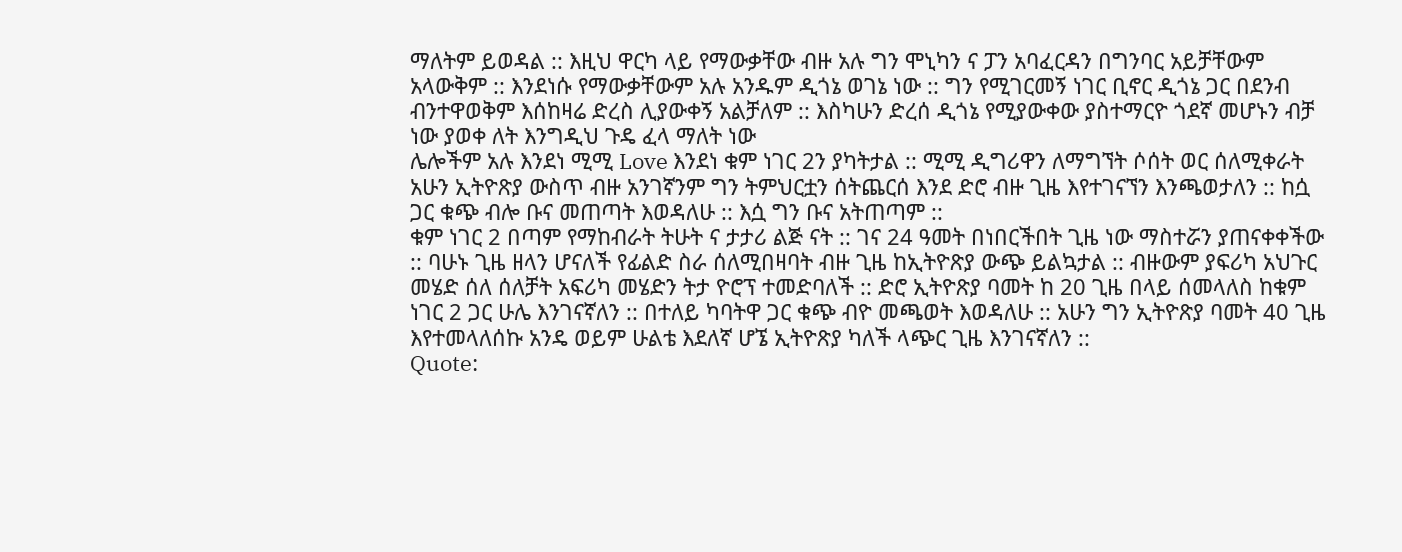ማለትም ይወዳል :: እዚህ ዋርካ ላይ የማውቃቸው ብዙ አሉ ግን ሞኒካን ና ፓን አባፈርዳን በግንባር አይቻቸውም አላውቅም :: እንደነሱ የማውቃቸውም አሉ አንዱም ዲጎኔ ወገኔ ነው :: ግን የሚገርመኝ ነገር ቢኖር ዲጎኔ ጋር በደንብ ብንተዋወቅም እሰከዛሬ ድረስ ሊያውቀኝ አልቻለም :: እስካሁን ድረሰ ዲጎኔ የሚያውቀው ያስተማርዮ ጎደኛ መሆኑን ብቻ ነው ያወቀ ለት እንግዲህ ጉዴ ፈላ ማለት ነው
ሌሎችም አሉ እንደነ ሚሚ Love እንደነ ቁም ነገር 2ን ያካትታል :: ሚሚ ዲግሪዋን ለማግኘት ሶሰት ወር ሰለሚቀራት አሁን ኢትዮጽያ ውስጥ ብዙ አንገኛንም ግን ትምህርቷን ሰትጨርሰ እንደ ድሮ ብዙ ጊዜ እየተገናኘን እንጫወታለን :: ከሷ ጋር ቁጭ ብሎ ቡና መጠጣት እወዳለሁ :: እሷ ግን ቡና አትጠጣም ::
ቁም ነገር 2 በጣም የማከብራት ትሁት ና ታታሪ ልጅ ናት :: ገና 24 ዓመት በነበርችበት ጊዜ ነው ማስተሯን ያጠናቀቀችው :: ባሁኑ ጊዜ ዘላን ሆናለች የፊልድ ስራ ሰለሚበዛባት ብዙ ጊዜ ከኢትዮጽያ ውጭ ይልኳታል :: ብዙውም ያፍሪካ አህጉር መሄድ ሰለ ሰለቻት አፍሪካ መሄድን ትታ ዮሮፕ ተመድባለች :: ድሮ ኢትዮጽያ ባመት ከ 20 ጊዜ በላይ ሰመላለስ ከቁም ነገር 2 ጋር ሁሌ እንገናኛለን :: በተለይ ካባትዋ ጋር ቁጭ ብዮ መጫወት እወዳለሁ :: አሁን ግን ኢትዮጽያ ባመት 40 ጊዜ እየተመላለሰኩ አንዴ ወይም ሁልቴ እደለኛ ሆኜ ኢትዮጽያ ካለች ላጭር ጊዜ እንገናኛለን ::
Quote: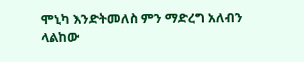ሞኒካ እንድትመለስ ምን ማድረግ አለብን ላልከው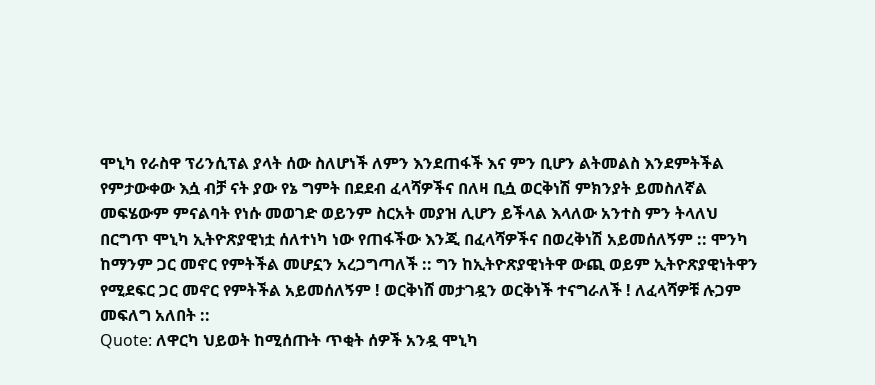ሞኒካ የራስዋ ፕሪንሲፕል ያላት ሰው ስለሆነች ለምን እንደጠፋች እና ምን ቢሆን ልትመልስ እንደምትችል የምታውቀው እሷ ብቻ ናት ያው የኔ ግምት በደደብ ፈላሻዎችና በለዛ ቢሷ ወርቅነሽ ምክንያት ይመስለኛል መፍሄውም ምናልባት የነሱ መወገድ ወይንም ስርአት መያዝ ሊሆን ይችላል እላለው አንተስ ምን ትላለህ
በርግጥ ሞኒካ ኢትዮጽያዊነቷ ሰለተነካ ነው የጠፋችው እንጂ በፈላሻዎችና በወረቅነሽ አይመሰለኝም :: ሞንካ ከማንም ጋር መኖር የምትችል መሆኗን አረጋግጣለች :: ግን ከኢትዮጽያዊነትዋ ውጪ ወይም ኢትዮጽያዊነትዋን የሚደፍር ጋር መኖር የምትችል አይመሰለኝም ! ወርቅነሸ መታገዷን ወርቅነች ተናግራለች ! ለፈላሻዎቹ ሉጋም መፍለግ አለበት ::
Quote: ለዋርካ ህይወት ከሚሰጡት ጥቂት ሰዎች አንዷ ሞኒካ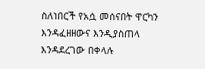ስለነበርች የአሷ መሰናበት ዋርካን እንዳፈዘዘውና እንዲያስጠላ እንዳደረገው በቀላሉ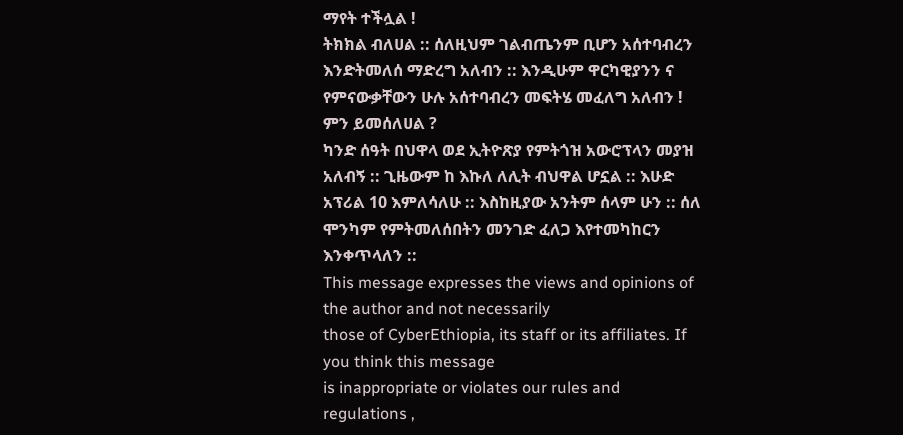ማየት ተችሏል !
ትክክል ብለሀል :: ሰለዚህም ገልብጤንም ቢሆን አሰተባብረን እንድትመለሰ ማድረግ አለብን :: እንዲሁም ዋርካዊያንን ና የምናውቃቸውን ሁሉ አሰተባብረን መፍትሄ መፈለግ አለብን ! ምን ይመሰለሀል ?
ካንድ ሰዓት በህዋላ ወደ ኢትዮጽያ የምትጎዝ አውሮፕላን መያዝ አለብኝ :: ጊዜውም ከ እኩለ ለሊት ብህዋል ሆኗል :: እሁድ አፕሪል 10 እምለሳለሁ :: እስከዚያው አንትም ሰላም ሁን :: ሰለ ሞንካም የምትመለሰበትን መንገድ ፈለጋ እየተመካከርን እንቀጥላለን ::
This message expresses the views and opinions of the author and not necessarily
those of CyberEthiopia, its staff or its affiliates. If you think this message
is inappropriate or violates our rules and regulations ,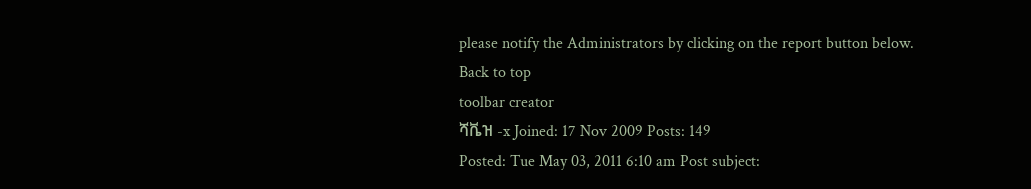please notify the Administrators by clicking on the report button below.
Back to top
toolbar creator
ሻቬዝ -x Joined: 17 Nov 2009 Posts: 149
Posted: Tue May 03, 2011 6:10 am Post subject: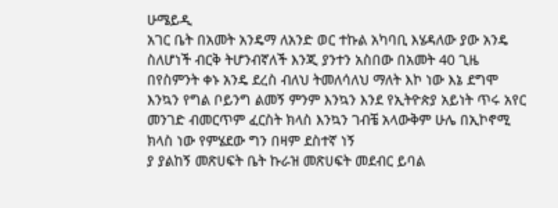ሁሜይዲ
አገር ቤት በአመት አንዴማ ለአንድ ወር ተኩል አካባቢ እሄዳለው ያው አንዴ ስለሆነች ብርቅ ትሆንብኛለች እንጂ ያንተን አስበው በአመት 40 ጊዜ በየስምንት ቀኑ አንዴ ደረስ ብለህ ትመለሳለህ ማለት እኮ ነው እኔ ደግሞ እንኳን የግል ቦይንግ ልመኝ ምንም እንኳን እንደ የኢትዮጵያ አይነት ጥሩ አየር መንገድ ብመርጥም ፈርስት ክላስ እንኳን ገብቼ አላውቅም ሁሌ በኢኮኖሚ ክላስ ነው የምሄደው ግን በዛም ደስተኛ ነኝ
ያ ያልከኝ መጽሀፍት ቤት ኩራዝ መጽሀፍት መደብር ይባል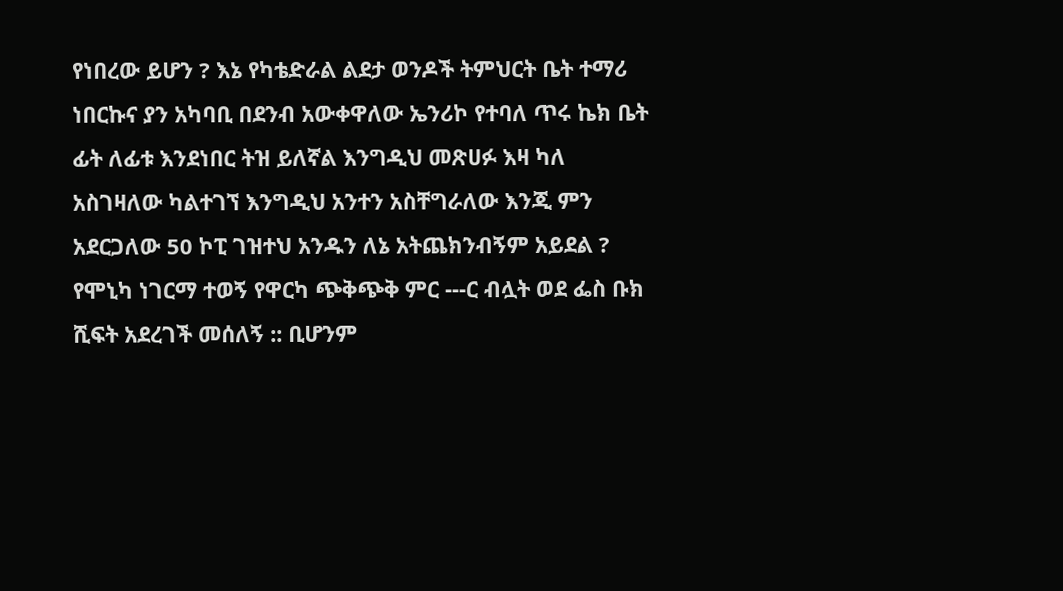የነበረው ይሆን ? እኔ የካቴድራል ልደታ ወንዶች ትምህርት ቤት ተማሪ ነበርኩና ያን አካባቢ በደንብ አውቀዋለው ኤንሪኮ የተባለ ጥሩ ኬክ ቤት ፊት ለፊቱ እንደነበር ትዝ ይለኛል እንግዲህ መጽሀፉ እዛ ካለ አስገዛለው ካልተገኘ እንግዲህ አንተን አስቸግራለው እንጂ ምን አደርጋለው 50 ኮፒ ገዝተህ አንዱን ለኔ አትጨክንብኝም አይደል ?
የሞኒካ ነገርማ ተወኝ የዋርካ ጭቅጭቅ ምር ---ር ብሏት ወደ ፌስ ቡክ ሺፍት አደረገች መሰለኝ :: ቢሆንም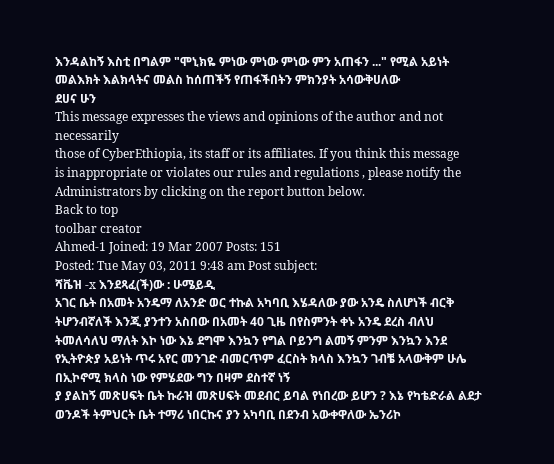እንዳልከኝ እስቲ በግልም "ሞኒክዬ ምነው ምነው ምነው ምን አጠፋን ..." የሚል አይነት መልእክት እልክላትና መልስ ከሰጠችኝ የጠፋችበትን ምክንያት አሳውቅሀለው
ደሀና ሁን
This message expresses the views and opinions of the author and not necessarily
those of CyberEthiopia, its staff or its affiliates. If you think this message
is inappropriate or violates our rules and regulations , please notify the Administrators by clicking on the report button below.
Back to top
toolbar creator
Ahmed-1 Joined: 19 Mar 2007 Posts: 151
Posted: Tue May 03, 2011 9:48 am Post subject:
ሻቬዝ -x እንደጻፈ(ች)ው : ሁሜይዲ
አገር ቤት በአመት አንዴማ ለአንድ ወር ተኩል አካባቢ እሄዳለው ያው አንዴ ስለሆነች ብርቅ ትሆንብኛለች እንጂ ያንተን አስበው በአመት 40 ጊዜ በየስምንት ቀኑ አንዴ ደረስ ብለህ ትመለሳለህ ማለት እኮ ነው እኔ ደግሞ እንኳን የግል ቦይንግ ልመኝ ምንም እንኳን እንደ የኢትዮጵያ አይነት ጥሩ አየር መንገድ ብመርጥም ፈርስት ክላስ እንኳን ገብቼ አላውቅም ሁሌ በኢኮኖሚ ክላስ ነው የምሄደው ግን በዛም ደስተኛ ነኝ
ያ ያልከኝ መጽሀፍት ቤት ኩራዝ መጽሀፍት መደብር ይባል የነበረው ይሆን ? እኔ የካቴድራል ልደታ ወንዶች ትምህርት ቤት ተማሪ ነበርኩና ያን አካባቢ በደንብ አውቀዋለው ኤንሪኮ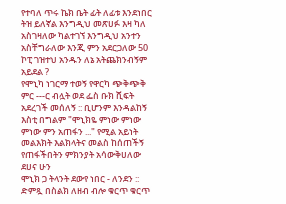የተባለ ጥሩ ኬክ ቤት ፊት ለፊቱ እንደነበር ትዝ ይለኛል እንግዲህ መጽሀፉ እዛ ካለ አስገዛለው ካልተገኘ እንግዲህ አንተን አስቸግራለው እንጂ ምን አደርጋለው 50 ኮፒ ገዝተህ አንዱን ለኔ አትጨክንብኝም አይደል ?
የሞኒካ ነገርማ ተወኝ የዋርካ ጭቅጭቅ ምር ---ር ብሏት ወደ ፌስ ቡክ ሺፍት አደረገች መሰለኝ :: ቢሆንም እንዳልከኝ እስቲ በግልም "ሞኒክዬ ምነው ምነው ምነው ምን አጠፋን ..." የሚል አይነት መልእክት እልክላትና መልስ ከሰጠችኝ የጠፋችበትን ምክንያት አሳውቅሀለው
ደሀና ሁን
ሞኒክ ጋ ትላንት ደውየ ነበር - ለንደን :: ድምጿ በስልክ ለዘብ ብሎ ቁርጥ ቁርጥ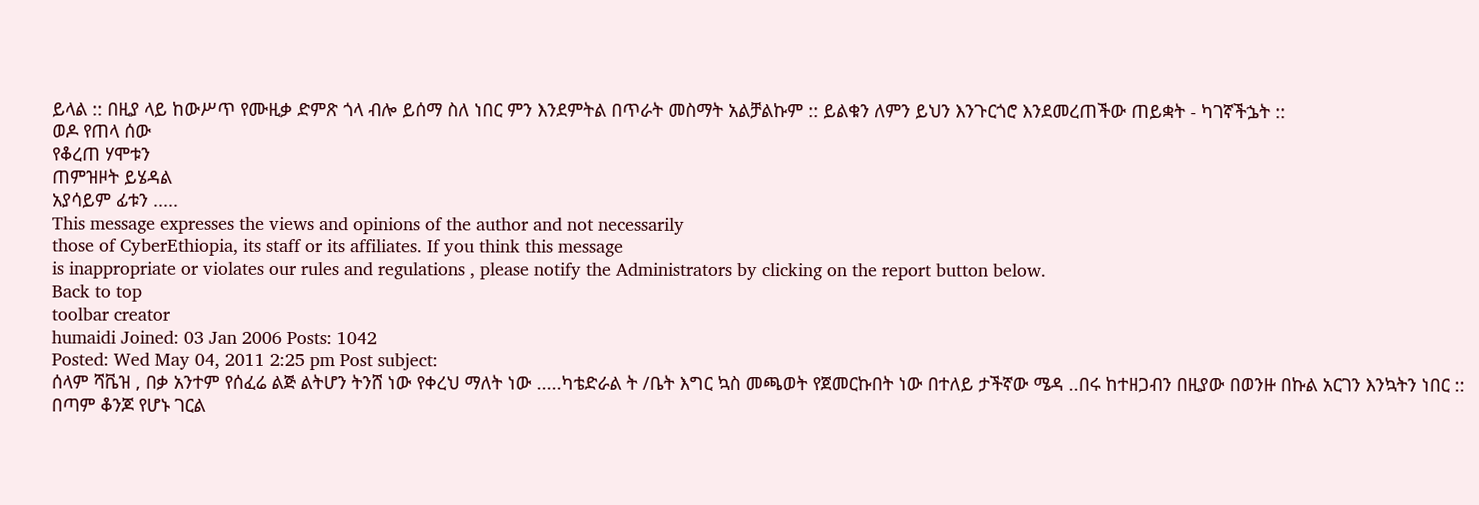ይላል :: በዚያ ላይ ከውሥጥ የሙዚቃ ድምጽ ጎላ ብሎ ይሰማ ስለ ነበር ምን እንደምትል በጥራት መስማት አልቻልኩም :: ይልቁን ለምን ይህን እንጉርጎሮ እንደመረጠችው ጠይቋት - ካገኛችኌት ::
ወዶ የጠላ ሰው
የቆረጠ ሃሞቱን
ጠምዝዞት ይሄዳል
አያሳይም ፊቱን .....
This message expresses the views and opinions of the author and not necessarily
those of CyberEthiopia, its staff or its affiliates. If you think this message
is inappropriate or violates our rules and regulations , please notify the Administrators by clicking on the report button below.
Back to top
toolbar creator
humaidi Joined: 03 Jan 2006 Posts: 1042
Posted: Wed May 04, 2011 2:25 pm Post subject:
ሰላም ሻቬዝ , በቃ አንተም የሰፈሬ ልጅ ልትሆን ትንሸ ነው የቀረህ ማለት ነው .....ካቴድራል ት /ቤት እግር ኳስ መጫወት የጀመርኩበት ነው በተለይ ታችኛው ሜዳ ..በሩ ከተዘጋብን በዚያው በወንዙ በኩል አርገን እንኳትን ነበር :: በጣም ቆንጆ የሆኑ ገርል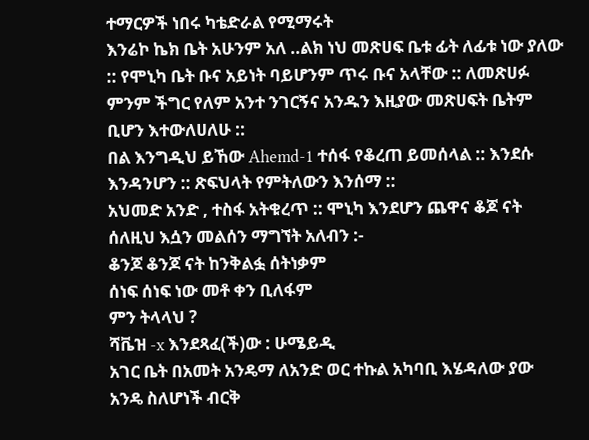ተማርዎች ነበሩ ካቴድራል የሚማሩት
እንሬኮ ኬክ ቤት አሁንም አለ ..ልክ ነህ መጽሀፍ ቤቱ ፊት ለፊቱ ነው ያለው :: የሞኒካ ቤት ቡና አይነት ባይሆንም ጥሩ ቡና አላቸው :: ለመጽሀፉ ምንም ችግር የለም አንተ ንገርኝና አንዱን እዚያው መጽሀፍት ቤትም ቢሆን እተውለሀለሁ ::
በል እንግዲህ ይኸው Ahemd-1 ተሰፋ የቆረጠ ይመሰላል :: እንደሱ እንዳንሆን :: ጽፍህላት የምትለውን እንሰማ ::
አህመድ አንድ , ተስፋ አትቁረጥ :: ሞኒካ እንደሆን ጨዋና ቆጆ ናት ሰለዚህ እሷን መልሰን ማግኘት አለብን :-
ቆንጆ ቆንጆ ናት ከንቅልፏ ሰትነቃም
ሰነፍ ሰነፍ ነው መቶ ቀን ቢለፋም
ምን ትላላህ ?
ሻቬዝ -x እንደጻፈ(ች)ው : ሁሜይዲ
አገር ቤት በአመት አንዴማ ለአንድ ወር ተኩል አካባቢ እሄዳለው ያው አንዴ ስለሆነች ብርቅ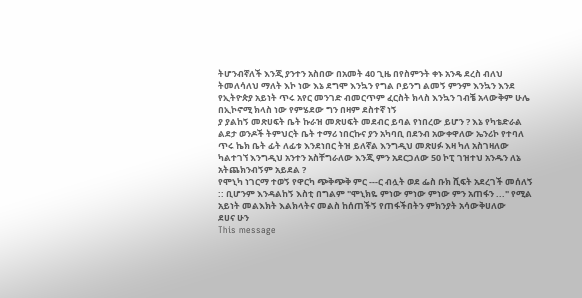ትሆንብኛለች እንጂ ያንተን አስበው በአመት 40 ጊዜ በየስምንት ቀኑ አንዴ ደረስ ብለህ ትመለሳለህ ማለት እኮ ነው እኔ ደግሞ እንኳን የግል ቦይንግ ልመኝ ምንም እንኳን እንደ የኢትዮጵያ አይነት ጥሩ አየር መንገድ ብመርጥም ፈርስት ክላስ እንኳን ገብቼ አላውቅም ሁሌ በኢኮኖሚ ክላስ ነው የምሄደው ግን በዛም ደስተኛ ነኝ
ያ ያልከኝ መጽሀፍት ቤት ኩራዝ መጽሀፍት መደብር ይባል የነበረው ይሆን ? እኔ የካቴድራል ልደታ ወንዶች ትምህርት ቤት ተማሪ ነበርኩና ያን አካባቢ በደንብ አውቀዋለው ኤንሪኮ የተባለ ጥሩ ኬክ ቤት ፊት ለፊቱ እንደነበር ትዝ ይለኛል እንግዲህ መጽሀፉ እዛ ካለ አስገዛለው ካልተገኘ እንግዲህ አንተን አስቸግራለው እንጂ ምን አደርጋለው 50 ኮፒ ገዝተህ አንዱን ለኔ አትጨክንብኝም አይደል ?
የሞኒካ ነገርማ ተወኝ የዋርካ ጭቅጭቅ ምር ---ር ብሏት ወደ ፌስ ቡክ ሺፍት አደረገች መሰለኝ :: ቢሆንም እንዳልከኝ እስቲ በግልም "ሞኒክዬ ምነው ምነው ምነው ምን አጠፋን ..." የሚል አይነት መልእክት እልክላትና መልስ ከሰጠችኝ የጠፋችበትን ምክንያት አሳውቅሀለው
ደሀና ሁን
This message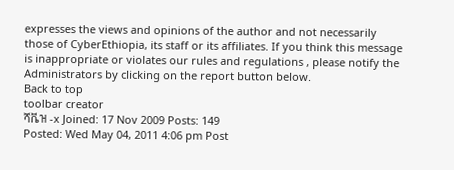expresses the views and opinions of the author and not necessarily
those of CyberEthiopia, its staff or its affiliates. If you think this message
is inappropriate or violates our rules and regulations , please notify the Administrators by clicking on the report button below.
Back to top
toolbar creator
ሻቬዝ -x Joined: 17 Nov 2009 Posts: 149
Posted: Wed May 04, 2011 4:06 pm Post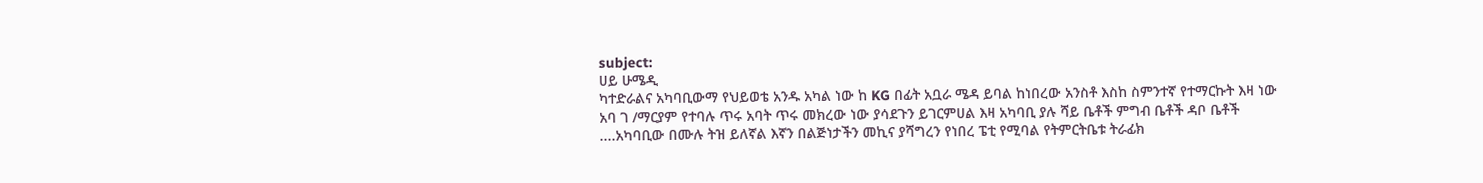subject:
ሀይ ሁሜዲ
ካተድራልና አካባቢውማ የህይወቴ አንዱ አካል ነው ከ KG በፊት አቧራ ሜዳ ይባል ከነበረው አንስቶ እስከ ስምንተኛ የተማርኩት እዛ ነው አባ ገ /ማርያም የተባሉ ጥሩ አባት ጥሩ መክረው ነው ያሳደጉን ይገርምሀል እዛ አካባቢ ያሉ ሻይ ቤቶች ምግብ ቤቶች ዳቦ ቤቶች ....አካባቢው በሙሉ ትዝ ይለኛል እኛን በልጅነታችን መኪና ያሻግረን የነበረ ፔቲ የሚባል የትምርትቤቱ ትራፊክ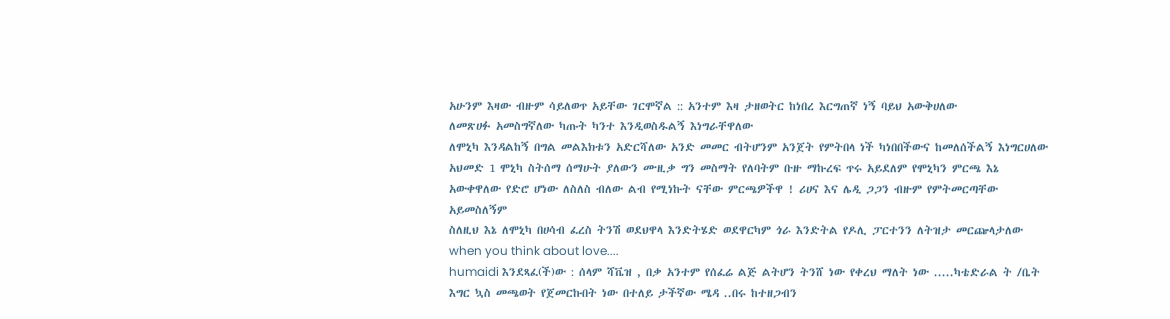አሁንም እዛው ብዙም ሳይለወጥ አይቸው ገርሞኛል :: አንተም እዛ ታዘወትር ከነበረ እርግጠኛ ነኝ ባይህ አውቅሀለው
ለመጽሀፉ አመስግኛለው ካጡት ካንተ እንዲወስዱልኝ እነግራቸዋለው
ለሞኒካ እንዳልከኝ በግል መልእክቱን አድርሻለው አንድ መመር ብትሆንም አንጀት የምትበላ ነች ካነበበችውና ከመለሰችልኝ እነግርሀለው
አህመድ 1 ሞኒካ ስትሰማ ሰማሁት ያለውን ሙዚቃ ግን መስማት የለባትም ቡዙ ማኩረፍ ጥሩ አይደለም የሞኒካን ምርጫ እኔ አውቀዋለው የድሮ ሆነው ለስለስ ብለው ልብ የሚነኩት ናቸው ምርጫዎችዋ ! ሪሀና እና ሌዲ ጋጋን ብዙም የምትመርጣቸው አይመስለኝም
ስለዚህ እኔ ለሞኒካ በሀሳብ ፈረስ ትንሽ ወደህዋላ እንድትሄድ ወደዋርካም ጎራ እንድትል የዶሊ ፓርተንን ለትዝታ መርጬላታለው
when you think about love....
humaidi እንደጻፈ(ች)ው : ሰላም ሻቬዝ , በቃ አንተም የሰፈሬ ልጅ ልትሆን ትንሸ ነው የቀረህ ማለት ነው .....ካቴድራል ት /ቤት እግር ኳስ መጫወት የጀመርኩበት ነው በተለይ ታችኛው ሜዳ ..በሩ ከተዘጋብን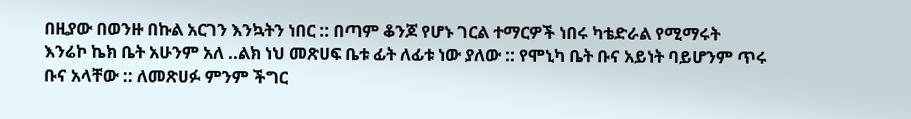በዚያው በወንዙ በኩል አርገን እንኳትን ነበር :: በጣም ቆንጆ የሆኑ ገርል ተማርዎች ነበሩ ካቴድራል የሚማሩት
እንሬኮ ኬክ ቤት አሁንም አለ ..ልክ ነህ መጽሀፍ ቤቱ ፊት ለፊቱ ነው ያለው :: የሞኒካ ቤት ቡና አይነት ባይሆንም ጥሩ ቡና አላቸው :: ለመጽሀፉ ምንም ችግር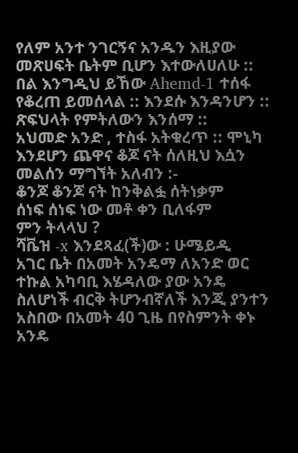የለም አንተ ንገርኝና አንዱን እዚያው መጽሀፍት ቤትም ቢሆን እተውለሀለሁ ::
በል እንግዲህ ይኸው Ahemd-1 ተሰፋ የቆረጠ ይመሰላል :: እንደሱ እንዳንሆን :: ጽፍህላት የምትለውን እንሰማ ::
አህመድ አንድ , ተስፋ አትቁረጥ :: ሞኒካ እንደሆን ጨዋና ቆጆ ናት ሰለዚህ እሷን መልሰን ማግኘት አለብን :-
ቆንጆ ቆንጆ ናት ከንቅልፏ ሰትነቃም
ሰነፍ ሰነፍ ነው መቶ ቀን ቢለፋም
ምን ትላላህ ?
ሻቬዝ -x እንደጻፈ(ች)ው : ሁሜይዲ
አገር ቤት በአመት አንዴማ ለአንድ ወር ተኩል አካባቢ እሄዳለው ያው አንዴ ስለሆነች ብርቅ ትሆንብኛለች እንጂ ያንተን አስበው በአመት 40 ጊዜ በየስምንት ቀኑ አንዴ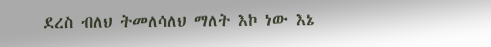ደረስ ብለህ ትመለሳለህ ማለት እኮ ነው እኔ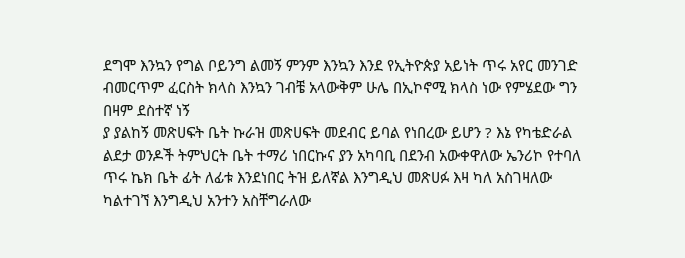ደግሞ እንኳን የግል ቦይንግ ልመኝ ምንም እንኳን እንደ የኢትዮጵያ አይነት ጥሩ አየር መንገድ ብመርጥም ፈርስት ክላስ እንኳን ገብቼ አላውቅም ሁሌ በኢኮኖሚ ክላስ ነው የምሄደው ግን በዛም ደስተኛ ነኝ
ያ ያልከኝ መጽሀፍት ቤት ኩራዝ መጽሀፍት መደብር ይባል የነበረው ይሆን ? እኔ የካቴድራል ልደታ ወንዶች ትምህርት ቤት ተማሪ ነበርኩና ያን አካባቢ በደንብ አውቀዋለው ኤንሪኮ የተባለ ጥሩ ኬክ ቤት ፊት ለፊቱ እንደነበር ትዝ ይለኛል እንግዲህ መጽሀፉ እዛ ካለ አስገዛለው ካልተገኘ እንግዲህ አንተን አስቸግራለው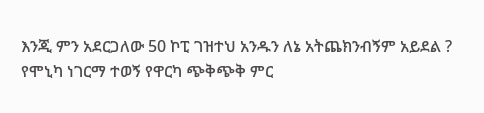እንጂ ምን አደርጋለው 50 ኮፒ ገዝተህ አንዱን ለኔ አትጨክንብኝም አይደል ?
የሞኒካ ነገርማ ተወኝ የዋርካ ጭቅጭቅ ምር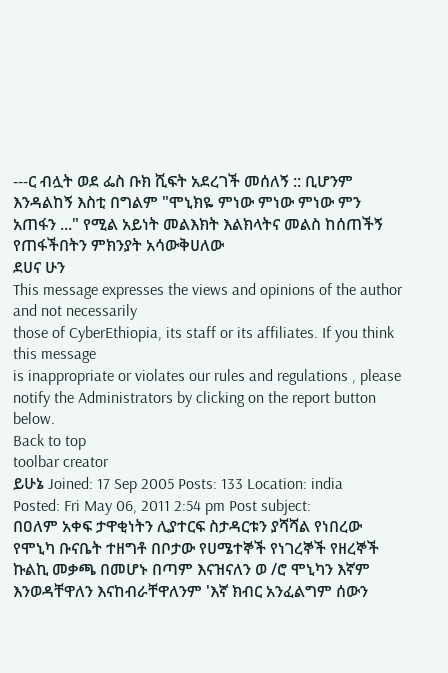---ር ብሏት ወደ ፌስ ቡክ ሺፍት አደረገች መሰለኝ :: ቢሆንም እንዳልከኝ እስቲ በግልም "ሞኒክዬ ምነው ምነው ምነው ምን አጠፋን ..." የሚል አይነት መልእክት እልክላትና መልስ ከሰጠችኝ የጠፋችበትን ምክንያት አሳውቅሀለው
ደሀና ሁን
This message expresses the views and opinions of the author and not necessarily
those of CyberEthiopia, its staff or its affiliates. If you think this message
is inappropriate or violates our rules and regulations , please notify the Administrators by clicking on the report button below.
Back to top
toolbar creator
ይሁኔ Joined: 17 Sep 2005 Posts: 133 Location: india
Posted: Fri May 06, 2011 2:54 pm Post subject:
በዐለም አቀፍ ታዋቂነትን ሊያተርፍ ስታዳርቱን ያሻሻል የነበረው የሞኒካ ቡናቤት ተዘግቶ በቦታው የሀሜተኞች የነገረኞች የዘረኞች ኩልኪ መቃጫ በመሆኑ በጣም እናዝናለን ወ /ሮ ሞኒካን እኛም እንወዳቸዋለን እናከብራቸዋለንም 'እኛ ክብር አንፈልግም ሰውን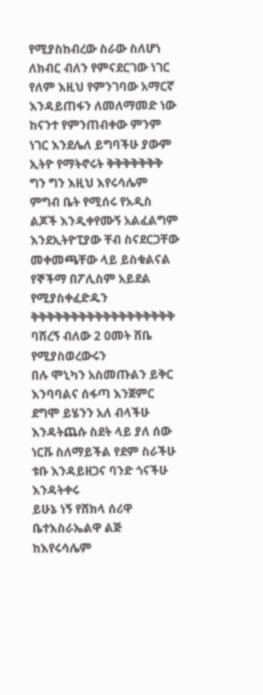የሚያስከብረው ስራው ስለሆነ ለክብር ብለን የምናደርገው ነገር የለም እዚህ የምንገባው አማርኛ እንዳይጠፋን ለመለማመድ ነው ከናንተ የምንጠብቀው ምንም ነገር እንደሌለ ይግባችሁ ያውም ኢትዮ የማትኖሩት ቅቅቅቅቅቅቅ ግን ግን እዚህ እየሩሳሌም ምግብ ቤት የሚሰሩ የአዲስ ልጆች እንዲቀየሙኝ አልፈልግም እንደኢትዮፒያው ቸብ ስናደርጋቸው መቀመጫቸው ላይ ይስቁልናል የኞችማ በፖሊስም አይደል የሚያስቀፈድዱን ቅቅቅቅቅቅቅቅቅቅቅቅቅቅቅቅቅቅ ባሸረኝ ብለው 2 ዐመት ሸቤ የሚያስወረውሩን
በሉ ሞኒካን አስመጡልን ይቅር እንባባልና ሰፋጣ እንጀምር ደግሞ ይሄንን አለ ብላችሁ እንዳትጨሱ ስደት ላይ ያለ ሰው ነርቩ ስለማይችል የደም ስራችሁ ቱቡ እንዳይዘጋና ባንድ ጎናችሁ እንዳትቀሩ
ይሁኔ ነኝ የሸክላ ሰሪዋ ቤተእስራኤልዋ ልጅ
ከእየሩሳሌም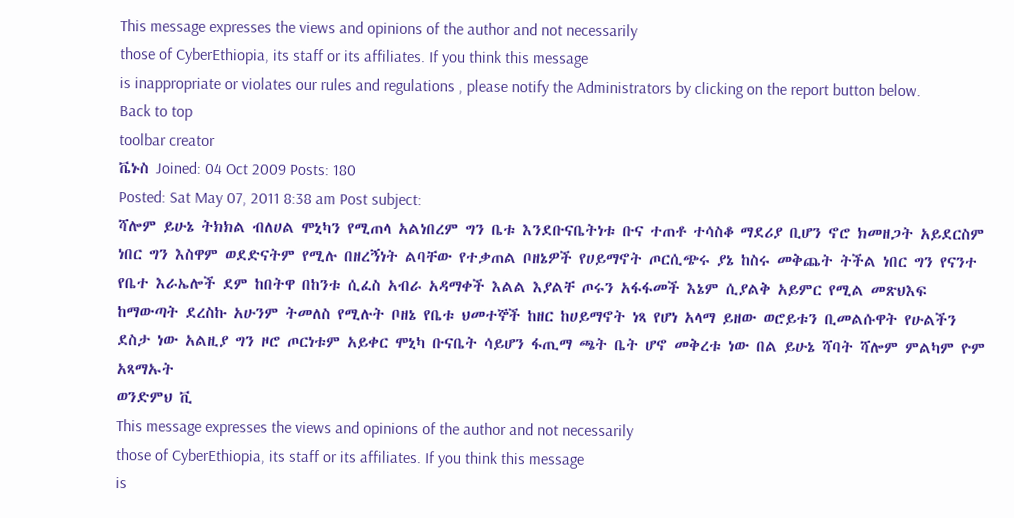This message expresses the views and opinions of the author and not necessarily
those of CyberEthiopia, its staff or its affiliates. If you think this message
is inappropriate or violates our rules and regulations , please notify the Administrators by clicking on the report button below.
Back to top
toolbar creator
ቬኑስ Joined: 04 Oct 2009 Posts: 180
Posted: Sat May 07, 2011 8:38 am Post subject:
ሻሎም ይሁኔ ትክክል ብለሀል ሞኒካን የሚጠላ አልነበረም ግን ቤቱ እንደቡናቤትነቱ ቡና ተጠቶ ተሳስቆ ማደሪያ ቢሆን ኖሮ ክመዘጋት አይደርስም ነበር ግን እስዋም ወደድናትም የሚሉ በዘረኝነት ልባቸው የተቃጠል ቦዘኔዎች የሀይማኖት ጦርሲጭሩ ያኔ ከስሩ መቅጨት ትችል ነበር ግን የናንተ የቤተ እራኤሎች ደም ከበትዋ በከንቱ ሲፈስ አብራ አዳማቀች እልል እያልቸ ጦሩን አፋፋመች እኔም ሲያልቅ አይምር የሚል መጽህእፍ ከማውጣት ደረስኩ አሁንም ትመለስ የሚሉት ቦዘኔ የቤቱ ህመተኞች ከዘር ከሀይማኖት ነጻ የሆነ አላማ ይዘው ወሮይቱን ቢመልሱዋት የሁልችን ደስታ ነው አልዚያ ግን ዞሮ ጦርነቱም አይቀር ሞኒካ ቡናቤት ሳይሆን ፋጢማ ጫት ቤት ሆኖ መቅረቱ ነው በል ይሁኔ ሻባት ሻሎም ምልካም ዮም አጻማኡት
ወንድምህ ቪ
This message expresses the views and opinions of the author and not necessarily
those of CyberEthiopia, its staff or its affiliates. If you think this message
is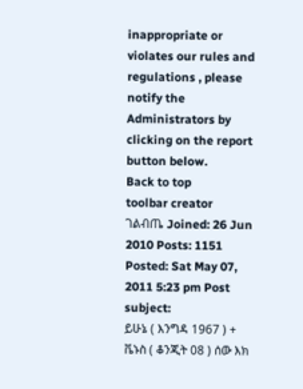inappropriate or violates our rules and regulations , please notify the Administrators by clicking on the report button below.
Back to top
toolbar creator
ገልብጤ Joined: 26 Jun 2010 Posts: 1151
Posted: Sat May 07, 2011 5:23 pm Post subject:
ይሁኔ ( እንግዳ 1967 ) + ቬኑስ ( ቆንጂት 08 ) ሰው እክ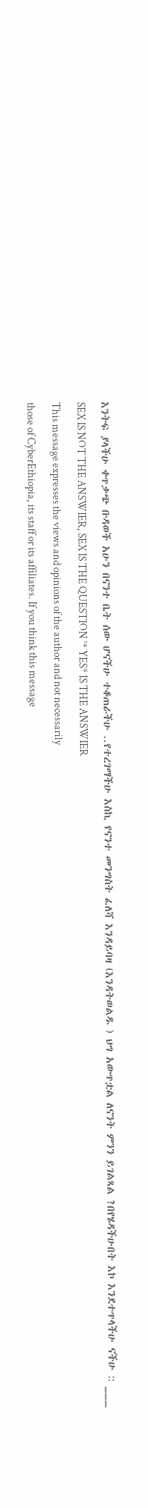እንትፍ ያላችሁ ቀጥቃጭ ቡዳወች አሁን በናንተ ቤት ሰው ሆናችሁ ተቆጠራችሁ ..የተረገማችሁ እስኪ የናንተ መንግስት ፈለሻ እንዳይባዛ (እንዳትወልዱ ) ህግ አውጥቷል ለናንት ምንን ይገልጻል ?በየሄዳችሁበት እኮ እንደተጥላችሁ ናችሁ :: ___ SEX IS NOT THE ANSWIER, SEX IS THE QUESTION '* YES* IS THE ANSWIER
This message expresses the views and opinions of the author and not necessarily
those of CyberEthiopia, its staff or its affiliates. If you think this message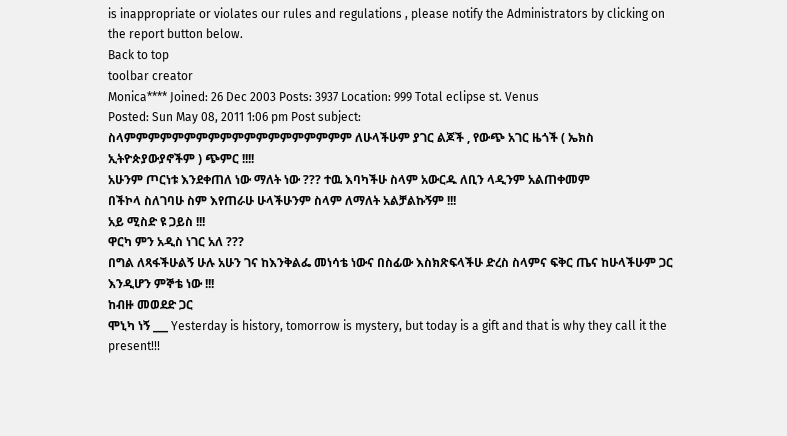is inappropriate or violates our rules and regulations , please notify the Administrators by clicking on the report button below.
Back to top
toolbar creator
Monica**** Joined: 26 Dec 2003 Posts: 3937 Location: 999 Total eclipse st. Venus
Posted: Sun May 08, 2011 1:06 pm Post subject:
ስላምምምምምምምምምምምምምምምምምምም ለሁላችሁም ያገር ልጆች , የውጭ አገር ዜጎች ( ኤክስ ኢትዮጵያውያኖችም ) ጭምር !!!!
አሁንም ጦርነቱ እንደቀጠለ ነው ማለት ነው ??? ተዉ እባካችሁ ስላም አውርዱ ለቢን ላዲንም አልጠቀመም
በችኮላ ስለገባሁ ስም እየጠራሁ ሁላችሁንም ስላም ለማለት አልቻልኩኝም !!!
አይ ሚስድ ዩ ጋይስ !!!
ዋርካ ምን አዲስ ነገር አለ ???
በግል ለጻፋችሁልኝ ሁሉ አሁን ገና ከእንቅልፌ መነሳቴ ነውና በስፊው እስክጽፍላችሁ ድረስ ስላምና ፍቅር ጤና ከሁላችሁም ጋር እንዲሆን ምኞቴ ነው !!!
ከብዙ መወደድ ጋር
ሞኒካ ነኝ ___ Yesterday is history, tomorrow is mystery, but today is a gift and that is why they call it the present!!!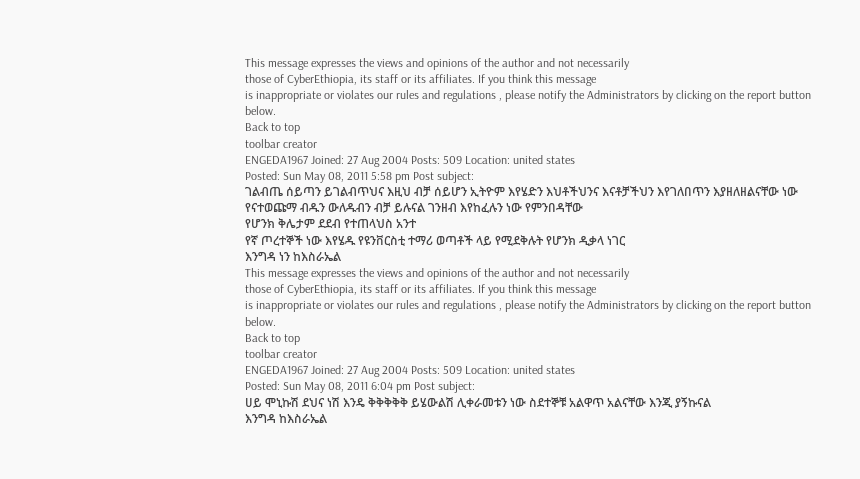This message expresses the views and opinions of the author and not necessarily
those of CyberEthiopia, its staff or its affiliates. If you think this message
is inappropriate or violates our rules and regulations , please notify the Administrators by clicking on the report button below.
Back to top
toolbar creator
ENGEDA1967 Joined: 27 Aug 2004 Posts: 509 Location: united states
Posted: Sun May 08, 2011 5:58 pm Post subject:
ገልብጤ ሰይጣን ይገልብጥህና እዚህ ብቻ ሰይሆን ኢትዮም እየሄድን እህቶችህንና እናቶቻችህን እየገለበጥን እያዘለዘልናቸው ነው የናተወጩማ ብዱን ውለዱብን ብቻ ይሉናል ገንዘብ እየከፈሉን ነው የምንበዳቸው
የሆንክ ቅሌታም ደደብ የተጠላህስ አንተ
የኛ ጦረተኞች ነው እየሄዱ የዩንቨርስቲ ተማሪ ወጣቶች ላይ የሚደቅሉት የሆንክ ዲቃላ ነገር
እንግዳ ነን ከእስራኤል
This message expresses the views and opinions of the author and not necessarily
those of CyberEthiopia, its staff or its affiliates. If you think this message
is inappropriate or violates our rules and regulations , please notify the Administrators by clicking on the report button below.
Back to top
toolbar creator
ENGEDA1967 Joined: 27 Aug 2004 Posts: 509 Location: united states
Posted: Sun May 08, 2011 6:04 pm Post subject:
ሀይ ሞኒኩሽ ደህና ነሽ እንዴ ቅቅቅቅቅ ይሄውልሽ ሊቀራመቱን ነው ስደተኞቹ አልዋጥ አልናቸው እንጂ ያኝኩናል
እንግዳ ከእስራኤል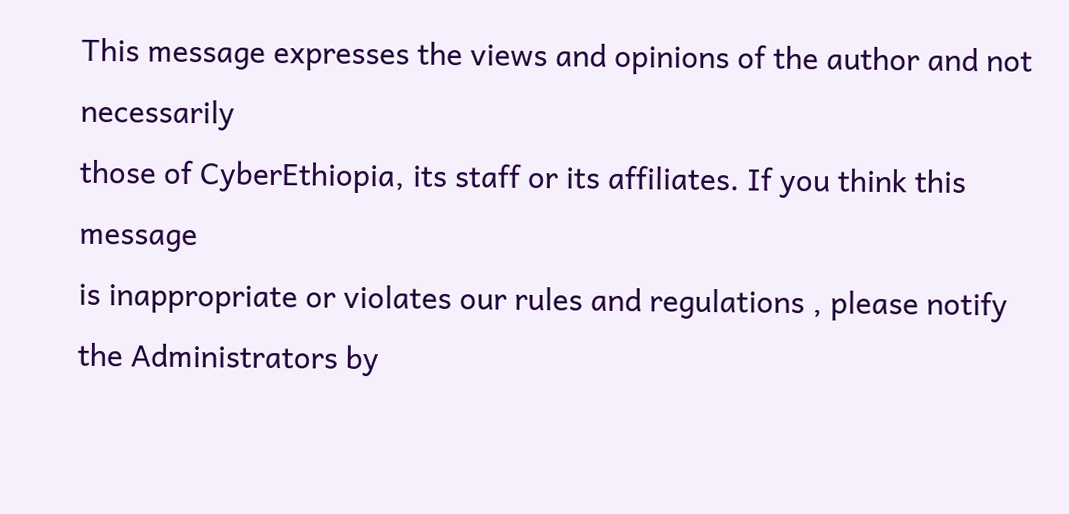This message expresses the views and opinions of the author and not necessarily
those of CyberEthiopia, its staff or its affiliates. If you think this message
is inappropriate or violates our rules and regulations , please notify the Administrators by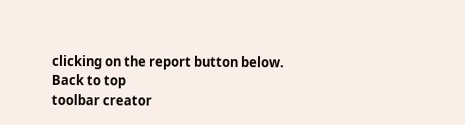clicking on the report button below.
Back to top
toolbar creator